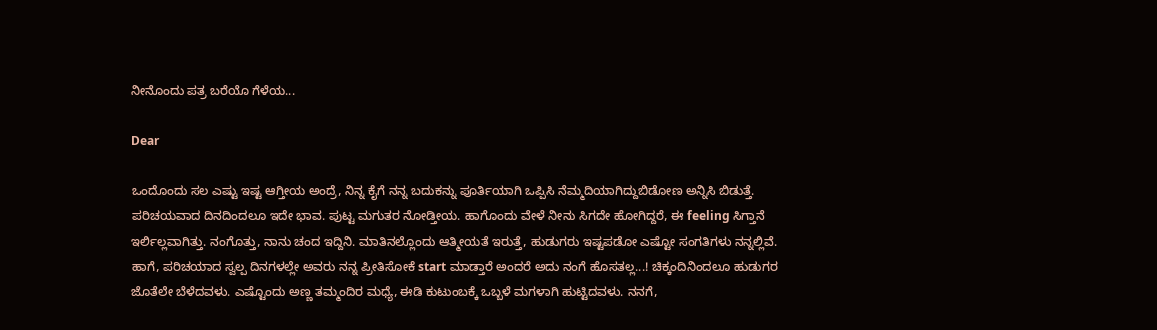ನೀನೊಂದು ಪತ್ರ ಬರೆಯೊ ಗೆಳೆಯ...

Dear

ಒಂದೊಂದು ಸಲ ಎಷ್ಟು ಇಷ್ಟ ಆಗ್ತೀಯ ಅಂದ್ರೆ, ನಿನ್ನ ಕೈಗೆ ನನ್ನ ಬದುಕನ್ನು ಪೂರ್ತಿಯಾಗಿ ಒಪ್ಪಿಸಿ ನೆಮ್ಮದಿಯಾಗಿದ್ದುಬಿಡೋಣ ಅನ್ನಿಸಿ ಬಿಡುತ್ತೆ. ಪರಿಚಯವಾದ ದಿನದಿಂದಲೂ ಇದೇ ಭಾವ. ಪುಟ್ಟ ಮಗುತರ ನೋಡ್ತೀಯ. ಹಾಗೊಂದು ವೇಳೆ ನೀನು ಸಿಗದೇ ಹೋಗಿದ್ದರೆ, ಈ feeling ಸಿಗ್ತಾನೆ ಇರ್ಲಿಲ್ಲವಾಗಿತ್ತು. ನಂಗೊತ್ತು, ನಾನು ಚಂದ ಇದ್ದಿನಿ. ಮಾತಿನಲ್ಲೊಂದು ಆತ್ಮೀಯತೆ ಇರುತ್ತೆ, ಹುಡುಗರು ಇಷ್ಟಪಡೋ ಎಷ್ಟೋ ಸಂಗತಿಗಳು ನನ್ನಲ್ಲಿವೆ. ಹಾಗೆ, ಪರಿಚಯಾದ ಸ್ವಲ್ಪ ದಿನಗಳಲ್ಲೇ ಅವರು ನನ್ನ ಪ್ರೀತಿಸೋಕೆ start ಮಾಡ್ತಾರೆ ಅಂದರೆ ಅದು ನಂಗೆ ಹೊಸತಲ್ಲ...! ಚಿಕ್ಕಂದಿನಿಂದಲೂ ಹುಡುಗರ ಜೊತೆಲೇ ಬೆಳೆದವಳು. ಎಷ್ಟೊಂದು ಅಣ್ಣ ತಮ್ಮಂದಿರ ಮಧ್ಯೆ, ಈಡಿ ಕುಟುಂಬಕ್ಕೆ ಒಬ್ಬಳೆ ಮಗಳಾಗಿ ಹುಟ್ಟಿದವಳು. ನನಗೆ,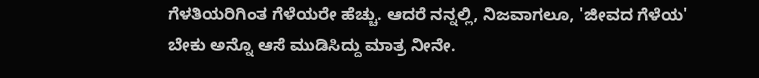ಗೆಳತಿಯರಿಗಿಂತ ಗೆಳೆಯರೇ ಹೆಚ್ಚು. ಆದರೆ ನನ್ನಲ್ಲಿ, ನಿಜವಾಗಲೂ, 'ಜೀವದ ಗೆಳೆಯ' ಬೇಕು ಅನ್ನೊ ಆಸೆ ಮುಡಿಸಿದ್ದು ಮಾತ್ರ ನೀನೇ.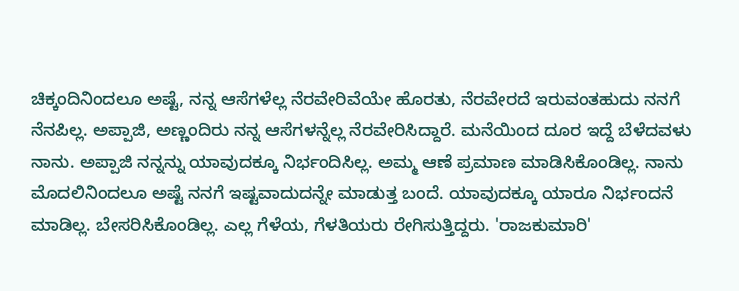ಚಿಕ್ಕಂದಿನಿಂದಲೂ ಅಷ್ಟೆ, ನನ್ನ ಆಸೆಗಳೆಲ್ಲ ನೆರವೇರಿವೆಯೇ ಹೊರತು, ನೆರವೇರದೆ ಇರುವಂತಹುದು ನನಗೆ ನೆನಪಿಲ್ಲ. ಅಪ್ಪಾಜಿ, ಅಣ್ಣಂದಿರು ನನ್ನ ಆಸೆಗಳನ್ನೆಲ್ಲ ನೆರವೇರಿಸಿದ್ದಾರೆ. ಮನೆಯಿಂದ ದೂರ ಇದ್ದೆ ಬೆಳೆದವಳು ನಾನು. ಅಪ್ಪಾಜಿ ನನ್ನನ್ನು ಯಾವುದಕ್ಕೂ ನಿರ್ಭಂದಿಸಿಲ್ಲ. ಅಮ್ಮ ಆಣೆ ಪ್ರಮಾಣ ಮಾಡಿಸಿಕೊಂಡಿಲ್ಲ. ನಾನು ಮೊದಲಿನಿಂದಲೂ ಅಷ್ಟೆ ನನಗೆ ಇಷ್ಟವಾದುದನ್ನೇ ಮಾಡುತ್ತ ಬಂದೆ. ಯಾವುದಕ್ಕೂ ಯಾರೂ ನಿರ್ಭಂದನೆ ಮಾಡಿಲ್ಲ. ಬೇಸರಿಸಿಕೊಂಡಿಲ್ಲ. ಎಲ್ಲ ಗೆಳೆಯ, ಗೆಳತಿಯರು ರೇಗಿಸುತ್ತಿದ್ದರು. 'ರಾಜಕುಮಾರಿ'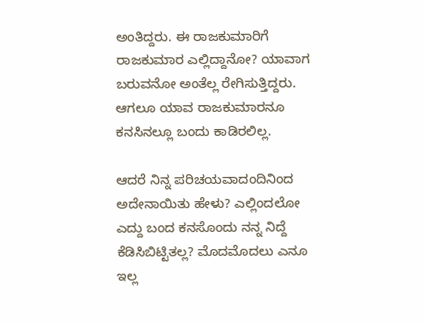ಅಂತಿದ್ದರು. ಈ ರಾಜಕುಮಾರಿಗೆ ರಾಜಕುಮಾರ ಎಲ್ಲಿದ್ದಾನೋ? ಯಾವಾಗ ಬರುವನೋ ಅಂತೆಲ್ಲ ರೇಗಿಸುತ್ತಿದ್ದರು. ಆಗಲೂ ಯಾವ ರಾಜಕುಮಾರನೂ ಕನಸಿನಲ್ಲೂ ಬಂದು ಕಾಡಿರಲಿಲ್ಲ.

ಆದರೆ ನಿನ್ನ ಪರಿಚಯವಾದಂದಿನಿಂದ ಅದೇನಾಯಿತು ಹೇಳು? ಎಲ್ಲಿಂದಲೋ ಎದ್ದು ಬಂದ ಕನಸೊಂದು ನನ್ನ ನಿದ್ದೆ ಕೆಡಿಸಿಬಿಟ್ಟಿತಲ್ಲ? ಮೊದಮೊದಲು ಎನೂ ಇಲ್ಲ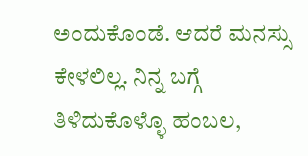ಅಂದುಕೊಂಡೆ. ಆದರೆ ಮನಸ್ಸು ಕೇಳಲಿಲ್ಲ. ನಿನ್ನ ಬಗ್ಗೆ ತಿಳಿದುಕೊಳ್ಳೊ ಹಂಬಲ,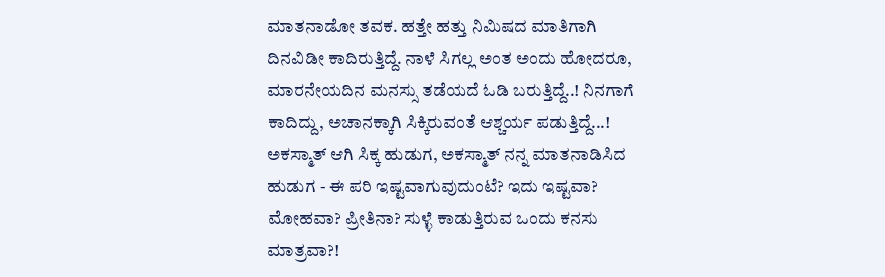ಮಾತನಾಡೋ ತವಕ. ಹತ್ತೇ ಹತ್ತು ನಿಮಿಷದ ಮಾತಿಗಾಗಿ ದಿನವಿಡೀ ಕಾದಿರುತ್ತಿದ್ದೆ. ನಾಳೆ ಸಿಗಲ್ಲ ಅಂತ ಅಂದು ಹೋದರೂ, ಮಾರನೇಯದಿನ ಮನಸ್ಸು ತಡೆಯದೆ ಓಡಿ ಬರುತ್ತಿದ್ದೆ..! ನಿನಗಾಗೆ ಕಾದಿದ್ದು, ಅಚಾನಕ್ಕಾಗಿ ಸಿಕ್ಕಿರುವಂತೆ ಆಶ್ಚರ್ಯ ಪಡುತ್ತಿದ್ದೆ...! ಅಕಸ್ಮಾತ್ ಆಗಿ ಸಿಕ್ಕ ಹುಡುಗ, ಅಕಸ್ಮಾತ್ ನನ್ನ ಮಾತನಾಡಿಸಿದ ಹುಡುಗ - ಈ ಪರಿ ಇಷ್ಟವಾಗುವುದುಂಟೆ? ಇದು ಇಷ್ಟವಾ? ಮೋಹವಾ? ಪ್ರೀತಿನಾ? ಸುಳ್ಳೆ ಕಾಡುತ್ತಿರುವ ಒಂದು ಕನಸು ಮಾತ್ರವಾ?!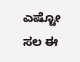ಎಷ್ಟೋ ಸಲ ಈ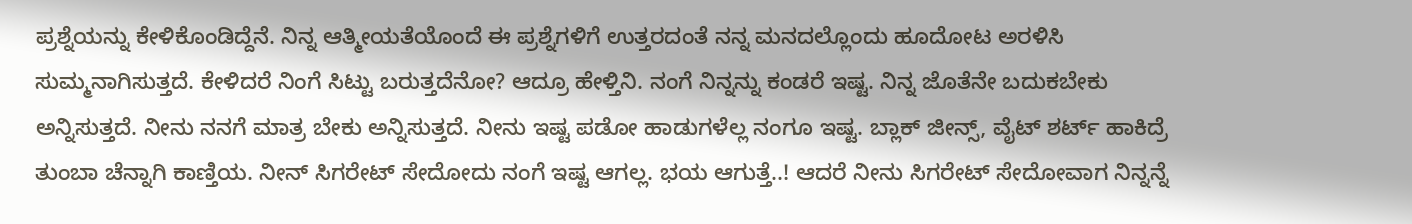ಪ್ರಶ್ನೆಯನ್ನು ಕೇಳಿಕೊಂಡಿದ್ದೆನೆ. ನಿನ್ನ ಆತ್ಮೀಯತೆಯೊಂದೆ ಈ ಪ್ರಶ್ನೆಗಳಿಗೆ ಉತ್ತರದಂತೆ ನನ್ನ ಮನದಲ್ಲೊಂದು ಹೂದೋಟ ಅರಳಿಸಿ ಸುಮ್ಮನಾಗಿಸುತ್ತದೆ. ಕೇಳಿದರೆ ನಿಂಗೆ ಸಿಟ್ಟು ಬರುತ್ತದೆನೋ? ಆದ್ರೂ ಹೇಳ್ತಿನಿ. ನಂಗೆ ನಿನ್ನನ್ನು ಕಂಡರೆ ಇಷ್ಟ. ನಿನ್ನ ಜೊತೆನೇ ಬದುಕಬೇಕು ಅನ್ನಿಸುತ್ತದೆ. ನೀನು ನನಗೆ ಮಾತ್ರ ಬೇಕು ಅನ್ನಿಸುತ್ತದೆ. ನೀನು ಇಷ್ಟ ಪಡೋ ಹಾಡುಗಳೆಲ್ಲ ನಂಗೂ ಇಷ್ಟ. ಬ್ಲಾಕ್ ಜೀನ್ಸ್, ವೈಟ್ ಶರ್ಟ್ ಹಾಕಿದ್ರೆ ತುಂಬಾ ಚೆನ್ನಾಗಿ ಕಾಣ್ತಿಯ. ನೀನ್ ಸಿಗರೇಟ್ ಸೇದೋದು ನಂಗೆ ಇಷ್ಟ ಆಗಲ್ಲ. ಭಯ ಆಗುತ್ತೆ..! ಆದರೆ ನೀನು ಸಿಗರೇಟ್ ಸೇದೋವಾಗ ನಿನ್ನನ್ನೆ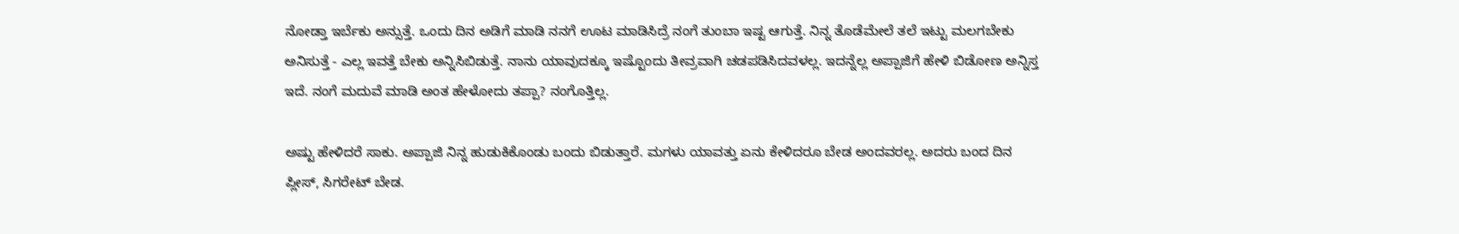ನೋಡ್ತಾ ಇರ್ಬೆಕು ಅನ್ಸುತ್ತೆ. ಒಂದು ದಿನ ಅಡಿಗೆ ಮಾಡಿ ನನಗೆ ಊಟ ಮಾಡಿಸಿದ್ರೆ ನಂಗೆ ತುಂಬಾ ಇಷ್ಟ ಆಗುತ್ತೆ. ನಿನ್ನ ತೊಡೆಮೇಲೆ ತಲೆ ಇಟ್ಟು ಮಲಗಬೇಕು ಅನಿಸುತ್ತೆ - ಎಲ್ಲ ಇವತ್ತೆ ಬೇಕು ಅನ್ನಿಸಿಬಿಡುತ್ತೆ. ನಾನು ಯಾವುದಕ್ಕೂ ಇಷ್ಟೊಂದು ತೀವ್ರವಾಗಿ ಚಡಪಡಿಸಿದವಳಲ್ಲ. ಇದನ್ನೆಲ್ಲ ಅಪ್ಪಾಜಿಗೆ ಹೇಳಿ ಬಿಡೋಣ ಅನ್ನಿಸ್ತ ಇದೆ. ನಂಗೆ ಮದುವೆ ಮಾಡಿ ಅಂತ ಹೇಳೋದು ತಪ್ಪಾ? ನಂಗೊತ್ತಿಲ್ಲ.

ಅಷ್ಟು ಹೇಳಿದರೆ ಸಾಕು. ಅಪ್ಪಾಜಿ ನಿನ್ನ ಹುಡುಕಿಕೊಂಡು ಬಂದು ಬಿಡುತ್ತಾರೆ. ಮಗಳು ಯಾವತ್ತು ಏನು ಕೇಳಿದರೂ ಬೇಡ ಅಂದವರಲ್ಲ. ಅದರು ಬಂದ ದಿನ ಪ್ಲೀಸ್, ಸಿಗರೇಟ್ ಬೇಡ.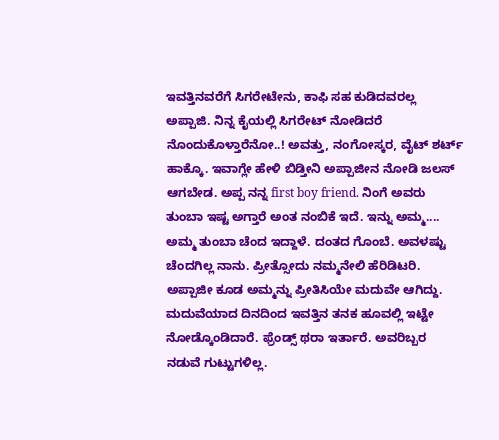ಇವತ್ತಿನವರೆಗೆ ಸಿಗರೇಟೇನು, ಕಾಫಿ ಸಹ ಕುಡಿದವರಲ್ಲ ಅಪ್ಪಾಜಿ. ನಿನ್ನ ಕೈಯಲ್ಲಿ ಸಿಗರೇಟ್ ನೋಡಿದರೆ ನೊಂದುಕೊಳ್ತಾರೆನೋ..! ಅವತ್ತು, ನಂಗೋಸ್ಕರ, ವೈಟ್ ಶರ್ಟ್ ಹಾಕ್ಕೊ. ಇವಾಗ್ಲೇ ಹೇಳಿ ಬಿಡ್ತೀನಿ ಅಪ್ಪಾಜೀನ ನೋಡಿ ಜಲಸ್ ಆಗಬೇಡ. ಅಪ್ಪ ನನ್ನ first boy friend. ನಿಂಗೆ ಅವರು ತುಂಬಾ ಇಷ್ಟ ಅಗ್ತಾರೆ ಅಂತ ನಂಬಿಕೆ ಇದೆ. ಇನ್ನು ಅಮ್ಮ.... ಅಮ್ಮ ತುಂಬಾ ಚೆಂದ ಇದ್ದಾಳೆ. ದಂತದ ಗೊಂಬೆ. ಅವಳಷ್ಟು ಚೆಂದಗಿಲ್ಲ ನಾನು. ಪ್ರೀತ್ಸೋದು ನಮ್ಮನೇಲಿ ಹೆರಿಡಿಟರಿ. ಅಪ್ಪಾಜೀ ಕೂಡ ಅಮ್ಮನ್ನು ಪ್ರೀತಿಸಿಯೇ ಮದುವೇ ಆಗಿದ್ದು. ಮದುವೆಯಾದ ದಿನದಿಂದ ಇವತ್ತಿನ ತನಕ ಹೂವಲ್ಲಿ ಇಟ್ಟೇ ನೋಡ್ಕೊಂಡಿದಾರೆ. ಫ್ರೆಂಡ್ಸ್ ಥರಾ ಇರ್ತಾರೆ. ಅವರಿಬ್ಬರ ನಡುವೆ ಗುಟ್ಟುಗಳಿಲ್ಲ.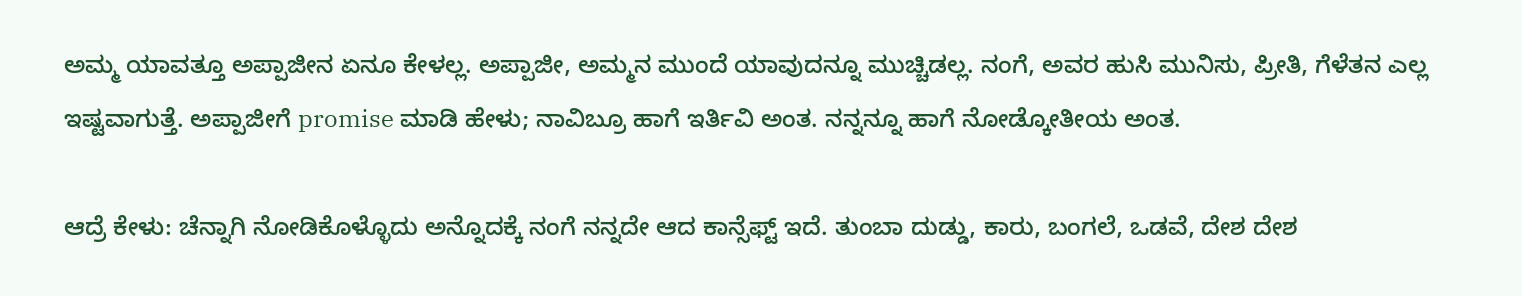ಅಮ್ಮ ಯಾವತ್ತೂ ಅಪ್ಪಾಜೀನ ಏನೂ ಕೇಳಲ್ಲ. ಅಪ್ಪಾಜೀ, ಅಮ್ಮನ ಮುಂದೆ ಯಾವುದನ್ನೂ ಮುಚ್ಚಿಡಲ್ಲ. ನಂಗೆ, ಅವರ ಹುಸಿ ಮುನಿಸು, ಪ್ರೀತಿ, ಗೆಳೆತನ ಎಲ್ಲ ಇಷ್ಟವಾಗುತ್ತೆ. ಅಪ್ಪಾಜೀಗೆ promise ಮಾಡಿ ಹೇಳು; ನಾವಿಬ್ರೂ ಹಾಗೆ ಇರ್ತಿವಿ ಅಂತ. ನನ್ನನ್ನೂ ಹಾಗೆ ನೋಡ್ಕೋತೀಯ ಅಂತ.

ಆದ್ರೆ ಕೇಳು: ಚೆನ್ನಾಗಿ ನೋಡಿಕೊಳ್ಳೊದು ಅನ್ನೊದಕ್ಕೆ ನಂಗೆ ನನ್ನದೇ ಆದ ಕಾನ್ಸೆಫ್ಟ್ ಇದೆ. ತುಂಬಾ ದುಡ್ಡು, ಕಾರು, ಬಂಗಲೆ, ಒಡವೆ, ದೇಶ ದೇಶ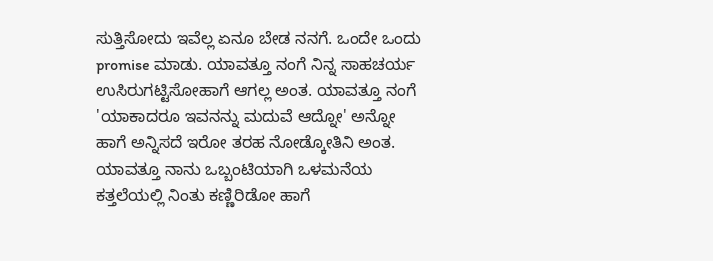ಸುತ್ತಿಸೋದು ಇವೆಲ್ಲ ಏನೂ ಬೇಡ ನನಗೆ. ಒಂದೇ ಒಂದು promise ಮಾಡು. ಯಾವತ್ತೂ ನಂಗೆ ನಿನ್ನ ಸಾಹಚರ್ಯ ಉಸಿರುಗಟ್ಟಿಸೋಹಾಗೆ ಆಗಲ್ಲ ಅಂತ. ಯಾವತ್ತೂ ನಂಗೆ 'ಯಾಕಾದರೂ ಇವನನ್ನು ಮದುವೆ ಆದ್ನೋ' ಅನ್ನೋ ಹಾಗೆ ಅನ್ನಿಸದೆ ಇರೋ ತರಹ ನೋಡ್ಕೋತಿನಿ ಅಂತ. ಯಾವತ್ತೂ ನಾನು ಒಬ್ಬಂಟಿಯಾಗಿ ಒಳಮನೆಯ ಕತ್ತಲೆಯಲ್ಲಿ ನಿಂತು ಕಣ್ಣಿರಿಡೋ ಹಾಗೆ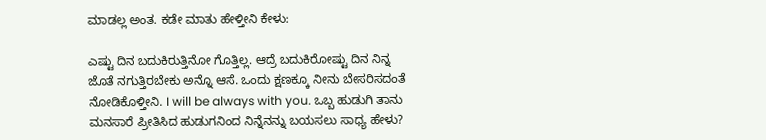ಮಾಡಲ್ಲ ಅಂತ. ಕಡೇ ಮಾತು ಹೇಳ್ತೀನಿ ಕೇಳು:

ಎಷ್ಟು ದಿನ ಬದುಕಿರುತ್ತಿನೋ ಗೊತ್ತಿಲ್ಲ. ಆದ್ರೆ ಬದುಕಿರೋಷ್ಟು ದಿನ ನಿನ್ನ ಜೊತೆ ನಗುತ್ತಿರಬೇಕು ಅನ್ನೊ ಆಸೆ. ಒಂದು ಕ್ಷಣಕ್ಕೂ ನೀನು ಬೇಸರಿಸದಂತೆ ನೋಡಿಕೊಳ್ತೀನಿ. I will be always with you. ಒಬ್ಬ ಹುಡುಗಿ ತಾನು ಮನಸಾರೆ ಪ್ರೀತಿಸಿದ ಹುಡುಗನಿಂದ ನಿನ್ನೆನನ್ನು ಬಯಸಲು ಸಾಧ್ಯ ಹೇಳು?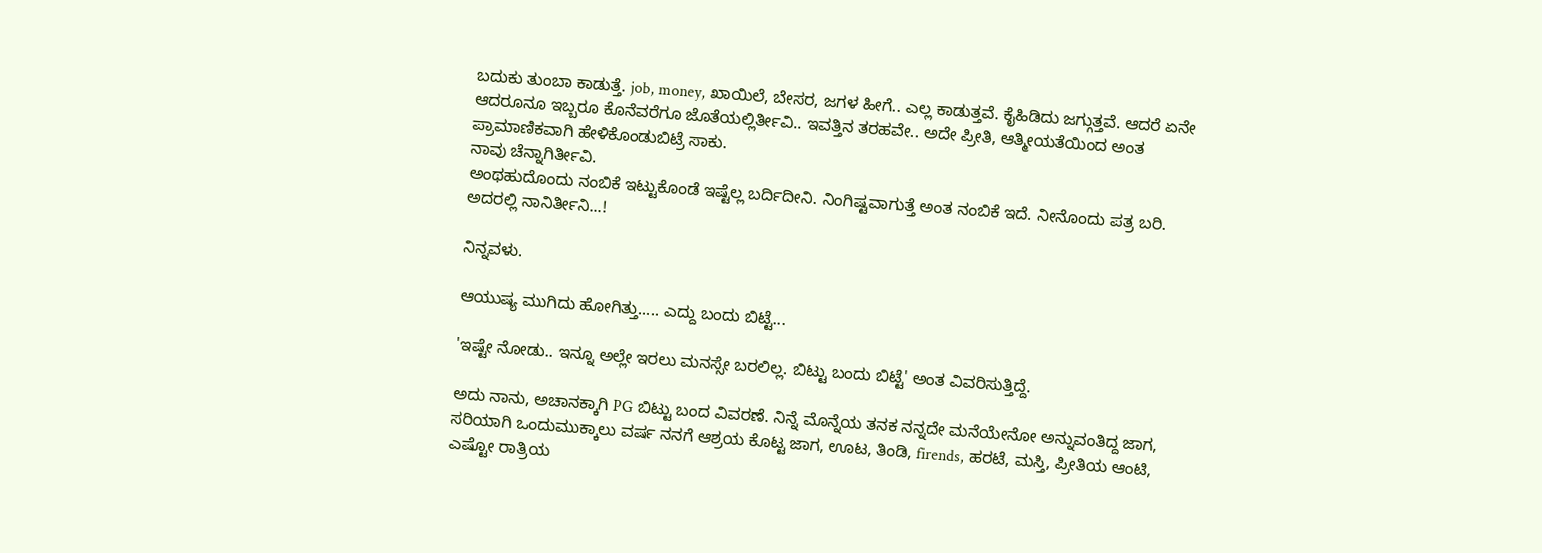ಬದುಕು ತುಂಬಾ ಕಾಡುತ್ತೆ. job, money, ಖಾಯಿಲೆ, ಬೇಸರ, ಜಗಳ ಹೀಗೆ.. ಎಲ್ಲ ಕಾಡುತ್ತವೆ. ಕೈಹಿಡಿದು ಜಗ್ಗುತ್ತವೆ. ಆದರೆ ಏನೇ ಆದರೂನೂ ಇಬ್ಬರೂ ಕೊನೆವರೆಗೂ ಜೊತೆಯಲ್ಲಿರ್ತೀವಿ.. ಇವತ್ತಿನ ತರಹವೇ.. ಅದೇ ಪ್ರೀತಿ, ಆತ್ಮೀಯತೆಯಿಂದ ಅಂತ ಪ್ರಾಮಾಣಿಕವಾಗಿ ಹೇಳಿಕೊಂಡುಬಿಟ್ರೆ ಸಾಕು.
ನಾವು ಚೆನ್ನಾಗಿರ್ತೀವಿ.
ಅಂಥಹುದೊಂದು ನಂಬಿಕೆ ಇಟ್ಟುಕೊಂಡೆ ಇಷ್ಟೆಲ್ಲ ಬರ್ದಿದೀನಿ. ನಿಂಗಿಷ್ಟವಾಗುತ್ತೆ ಅಂತ ನಂಬಿಕೆ ಇದೆ. ನೀನೊಂದು ಪತ್ರ ಬರಿ. ಅದರಲ್ಲಿ ನಾನಿರ್ತೀನಿ...!

ನಿನ್ನವಳು.

ಆಯುಷ್ಯ ಮುಗಿದು ಹೋಗಿತ್ತು..... ಎದ್ದು ಬಂದು ಬಿಟ್ಟೆ...

'ಇಷ್ಟೇ ನೋಡು.. ಇನ್ನೂ ಅಲ್ಲೇ ಇರಲು ಮನಸ್ಸೇ ಬರಲಿಲ್ಲ. ಬಿಟ್ಟು ಬಂದು ಬಿಟ್ಟೆ' ಅಂತ ವಿವರಿಸುತ್ತಿದ್ದೆ.

ಅದು ನಾನು, ಅಚಾನಕ್ಕಾಗಿ PG ಬಿಟ್ಟು ಬಂದ ವಿವರಣೆ. ನಿನ್ನೆ ಮೊನ್ನೆಯ ತನಕ ನನ್ನದೇ ಮನೆಯೇನೋ ಅನ್ನುವಂತಿದ್ದ ಜಾಗ, ಸರಿಯಾಗಿ ಒಂದುಮುಕ್ಕಾಲು ವರ್ಷ ನನಗೆ ಆಶ್ರಯ ಕೊಟ್ಟ ಜಾಗ, ಊಟ, ತಿಂಡಿ, firends, ಹರಟೆ, ಮಸ್ತಿ, ಪ್ರೀತಿಯ ಆಂಟಿ, ಎಷ್ಟೋ ರಾತ್ರಿಯ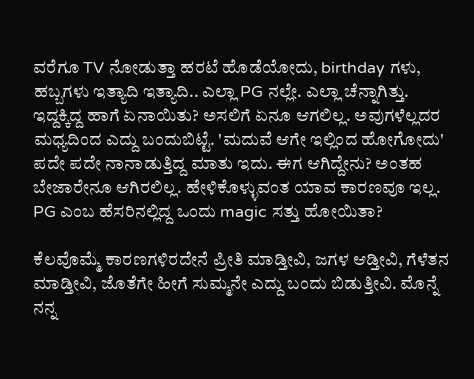ವರೆಗೂ TV ನೋಡುತ್ತಾ ಹರಟೆ ಹೊಡೆಯೋದು, birthday ಗಳು, ಹಬ್ಬಗಳು ಇತ್ಯಾದಿ ಇತ್ಯಾದಿ.. ಎಲ್ಲಾ PG ನಲ್ಲೇ. ಎಲ್ಲಾ ಚೆನ್ನಾಗಿತ್ತು. ಇದ್ದಕ್ಕಿದ್ದ ಹಾಗೆ ಏನಾಯಿತು? ಅಸಲಿಗೆ ಏನೂ ಆಗಲಿಲ್ಲ. ಅವುಗಳೆಲ್ಲದರ ಮಧ್ಯದಿಂದ ಎದ್ದು ಬಂದುಬಿಟ್ಟೆ. 'ಮದುವೆ ಆಗೇ ಇಲ್ಲಿಂದ ಹೋಗೋದು' ಪದೇ ಪದೇ ನಾನಾಡುತ್ತಿದ್ದ ಮಾತು ಇದು. ಈಗ ಆಗಿದ್ದೇನು? ಅಂತಹ ಬೇಜಾರೇನೂ ಆಗಿರಲಿಲ್ಲ. ಹೇಳಿಕೊಳ್ಳುವಂತ ಯಾವ ಕಾರಣವೂ ಇಲ್ಲ. PG ಎಂಬ ಹೆಸರಿನಲ್ಲಿದ್ದ ಒಂದು magic ಸತ್ತು ಹೋಯಿತಾ?

ಕೆಲವೊಮ್ಮೆ ಕಾರಣಗಳಿರದೇನೆ ಪ್ರೀತಿ ಮಾಡ್ತೀವಿ, ಜಗಳ ಆಡ್ತೀವಿ, ಗೆಳೆತನ ಮಾಡ್ತೀವಿ, ಜೊತೆಗೇ ಹೀಗೆ ಸುಮ್ಮನೇ ಎದ್ದು ಬಂದು ಬಿಡುತ್ತೀವಿ. ಮೊನ್ನೆ ನನ್ನ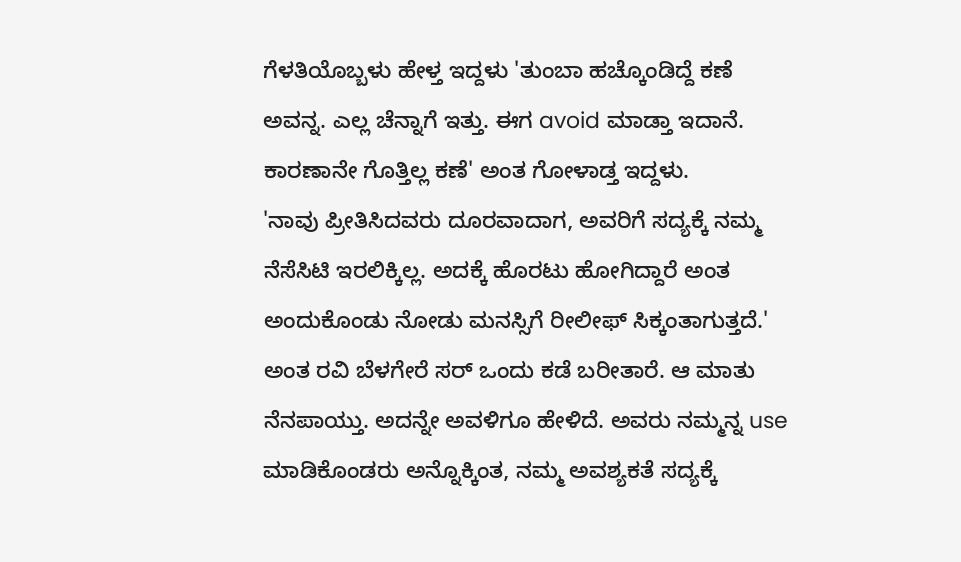ಗೆಳತಿಯೊಬ್ಬಳು ಹೇಳ್ತ ಇದ್ದಳು 'ತುಂಬಾ ಹಚ್ಕೊಂಡಿದ್ದೆ ಕಣೆ ಅವನ್ನ. ಎಲ್ಲ ಚೆನ್ನಾಗೆ ಇತ್ತು. ಈಗ avoid ಮಾಡ್ತಾ ಇದಾನೆ. ಕಾರಣಾನೇ ಗೊತ್ತಿಲ್ಲ ಕಣೆ' ಅಂತ ಗೋಳಾಡ್ತ ಇದ್ದಳು.
'ನಾವು ಪ್ರೀತಿಸಿದವರು ದೂರವಾದಾಗ, ಅವರಿಗೆ ಸದ್ಯಕ್ಕೆ ನಮ್ಮ ನೆಸೆಸಿಟಿ ಇರಲಿಕ್ಕಿಲ್ಲ. ಅದಕ್ಕೆ ಹೊರಟು ಹೋಗಿದ್ದಾರೆ ಅಂತ ಅಂದುಕೊಂಡು ನೋಡು ಮನಸ್ಸಿಗೆ ರೀಲೀಫ್ ಸಿಕ್ಕಂತಾಗುತ್ತದೆ.' ಅಂತ ರವಿ ಬೆಳಗೇರೆ ಸರ್ ಒಂದು ಕಡೆ ಬರೀತಾರೆ. ಆ ಮಾತು ನೆನಪಾಯ್ತು. ಅದನ್ನೇ ಅವಳಿಗೂ ಹೇಳಿದೆ. ಅವರು ನಮ್ಮನ್ನ use ಮಾಡಿಕೊಂಡರು ಅನ್ನೊಕ್ಕಿಂತ, ನಮ್ಮ ಅವಶ್ಯಕತೆ ಸದ್ಯಕ್ಕೆ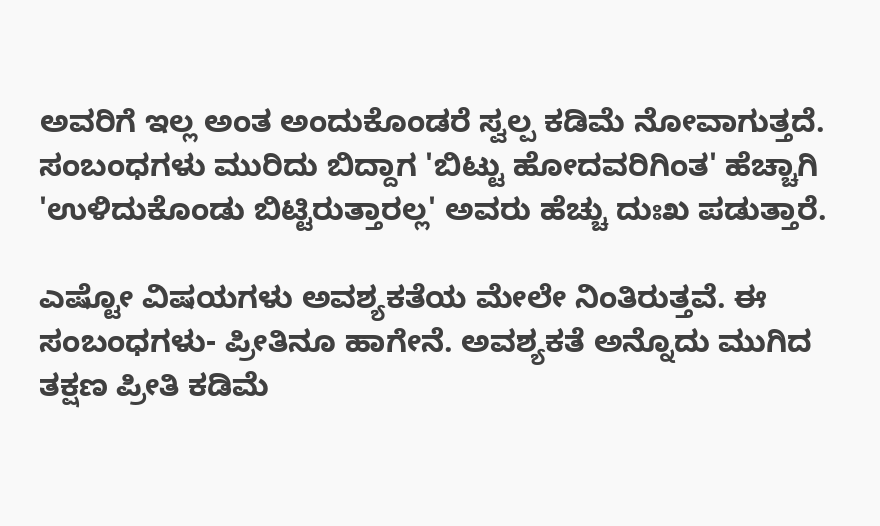ಅವರಿಗೆ ಇಲ್ಲ ಅಂತ ಅಂದುಕೊಂಡರೆ ಸ್ವಲ್ಪ ಕಡಿಮೆ ನೋವಾಗುತ್ತದೆ. ಸಂಬಂಧಗಳು ಮುರಿದು ಬಿದ್ದಾಗ 'ಬಿಟ್ಟು ಹೋದವರಿಗಿಂತ' ಹೆಚ್ಚಾಗಿ 'ಉಳಿದುಕೊಂಡು ಬಿಟ್ಟಿರುತ್ತಾರಲ್ಲ' ಅವರು ಹೆಚ್ಚು ದುಃಖ ಪಡುತ್ತಾರೆ.

ಎಷ್ಟೋ ವಿಷಯಗಳು ಅವಶ್ಯಕತೆಯ ಮೇಲೇ ನಿಂತಿರುತ್ತವೆ. ಈ ಸಂಬಂಧಗಳು- ಪ್ರೀತಿನೂ ಹಾಗೇನೆ. ಅವಶ್ಯಕತೆ ಅನ್ನೊದು ಮುಗಿದ ತಕ್ಷಣ ಪ್ರೀತಿ ಕಡಿಮೆ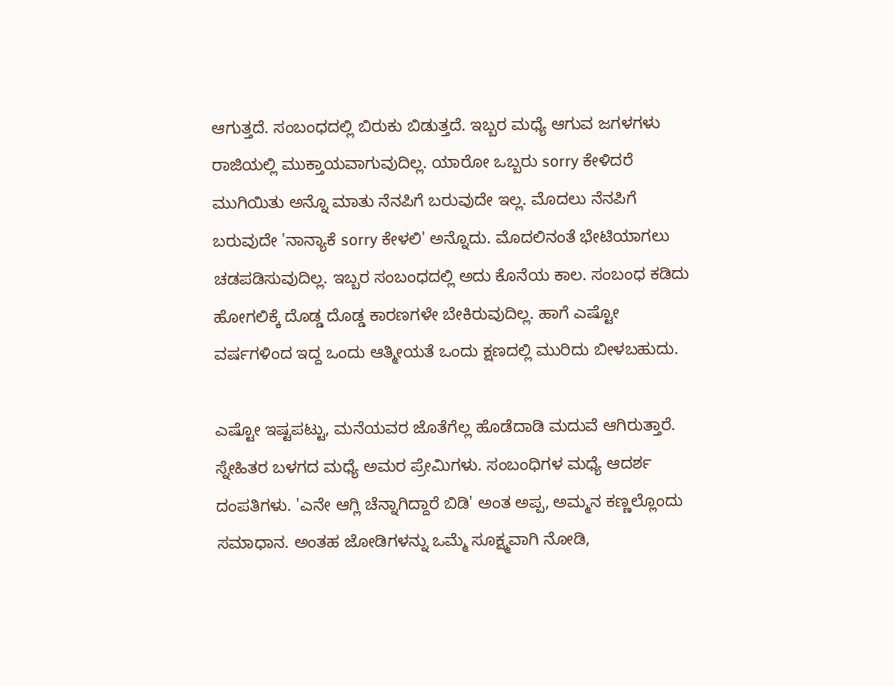ಆಗುತ್ತದೆ. ಸಂಬಂಧದಲ್ಲಿ ಬಿರುಕು ಬಿಡುತ್ತದೆ. ಇಬ್ಬರ ಮಧ್ಯೆ ಆಗುವ ಜಗಳಗಳು ರಾಜಿಯಲ್ಲಿ ಮುಕ್ತಾಯವಾಗುವುದಿಲ್ಲ. ಯಾರೋ ಒಬ್ಬರು sorry ಕೇಳಿದರೆ ಮುಗಿಯಿತು ಅನ್ನೊ ಮಾತು ನೆನಪಿಗೆ ಬರುವುದೇ ಇಲ್ಲ. ಮೊದಲು ನೆನಪಿಗೆ ಬರುವುದೇ 'ನಾನ್ಯಾಕೆ sorry ಕೇಳಲಿ' ಅನ್ನೊದು. ಮೊದಲಿನಂತೆ ಭೇಟಿಯಾಗಲು ಚಡಪಡಿಸುವುದಿಲ್ಲ. ಇಬ್ಬರ ಸಂಬಂಧದಲ್ಲಿ ಅದು ಕೊನೆಯ ಕಾಲ. ಸಂಬಂಧ ಕಡಿದು ಹೋಗಲಿಕ್ಕೆ ದೊಡ್ಡ ದೊಡ್ಡ ಕಾರಣಗಳೇ ಬೇಕಿರುವುದಿಲ್ಲ. ಹಾಗೆ ಎಷ್ಟೋ ವರ್ಷಗಳಿಂದ ಇದ್ದ ಒಂದು ಆತ್ಮೀಯತೆ ಒಂದು ಕ್ಷಣದಲ್ಲಿ ಮುರಿದು ಬೀಳಬಹುದು.

ಎಷ್ಟೋ ಇಷ್ಟಪಟ್ಟು, ಮನೆಯವರ ಜೊತೆಗೆಲ್ಲ ಹೊಡೆದಾಡಿ ಮದುವೆ ಆಗಿರುತ್ತಾರೆ. ಸ್ನೇಹಿತರ ಬಳಗದ ಮಧ್ಯೆ ಅಮರ ಪ್ರೇಮಿಗಳು. ಸಂಬಂಧಿಗಳ ಮಧ್ಯೆ ಆದರ್ಶ ದಂಪತಿಗಳು. 'ಎನೇ ಆಗ್ಲಿ ಚೆನ್ನಾಗಿದ್ದಾರೆ ಬಿಡಿ' ಅಂತ ಅಪ್ಪ, ಅಮ್ಮನ ಕಣ್ಣಲ್ಲೊಂದು ಸಮಾಧಾನ. ಅಂತಹ ಜೋಡಿಗಳನ್ನು ಒಮ್ಮೆ ಸೂಕ್ಷ್ಮವಾಗಿ ನೋಡಿ,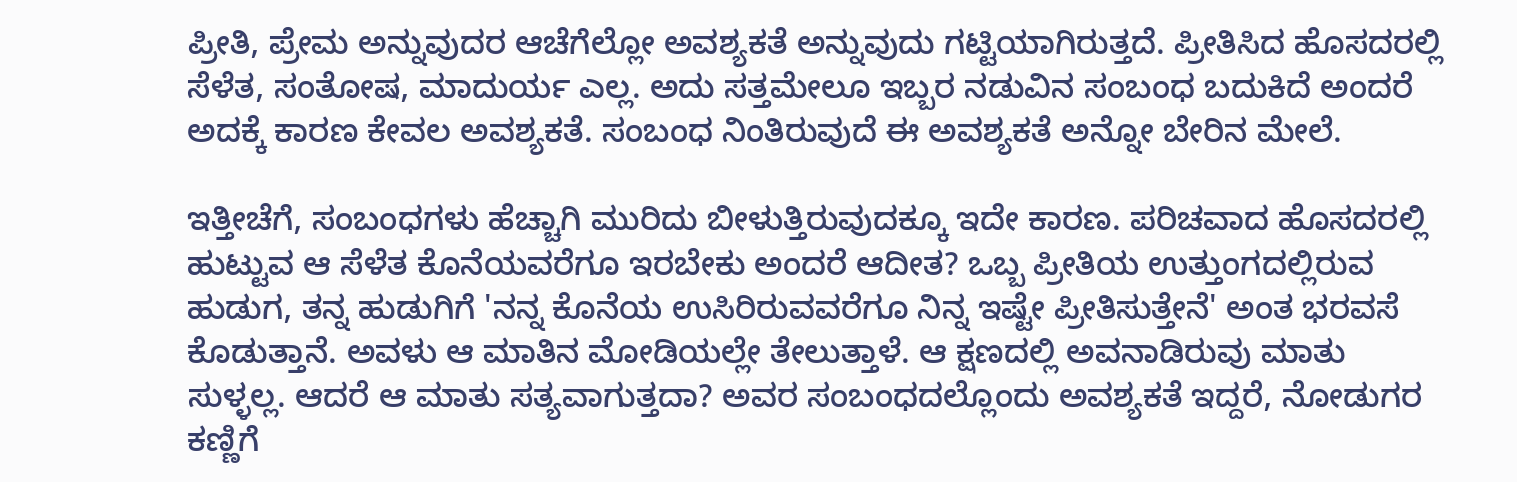ಪ್ರೀತಿ, ಪ್ರೇಮ ಅನ್ನುವುದರ ಆಚೆಗೆಲ್ಲೋ ಅವಶ್ಯಕತೆ ಅನ್ನುವುದು ಗಟ್ಟಿಯಾಗಿರುತ್ತದೆ. ಪ್ರೀತಿಸಿದ ಹೊಸದರಲ್ಲಿ ಸೆಳೆತ, ಸಂತೋಷ, ಮಾದುರ್ಯ ಎಲ್ಲ. ಅದು ಸತ್ತಮೇಲೂ ಇಬ್ಬರ ನಡುವಿನ ಸಂಬಂಧ ಬದುಕಿದೆ ಅಂದರೆ ಅದಕ್ಕೆ ಕಾರಣ ಕೇವಲ ಅವಶ್ಯಕತೆ. ಸಂಬಂಧ ನಿಂತಿರುವುದೆ ಈ ಅವಶ್ಯಕತೆ ಅನ್ನೋ ಬೇರಿನ ಮೇಲೆ.

ಇತ್ತೀಚೆಗೆ, ಸಂಬಂಧಗಳು ಹೆಚ್ಚಾಗಿ ಮುರಿದು ಬೀಳುತ್ತಿರುವುದಕ್ಕೂ ಇದೇ ಕಾರಣ. ಪರಿಚವಾದ ಹೊಸದರಲ್ಲಿ ಹುಟ್ಟುವ ಆ ಸೆಳೆತ ಕೊನೆಯವರೆಗೂ ಇರಬೇಕು ಅಂದರೆ ಆದೀತ? ಒಬ್ಬ ಪ್ರೀತಿಯ ಉತ್ತುಂಗದಲ್ಲಿರುವ ಹುಡುಗ, ತನ್ನ ಹುಡುಗಿಗೆ 'ನನ್ನ ಕೊನೆಯ ಉಸಿರಿರುವವರೆಗೂ ನಿನ್ನ ಇಷ್ಟೇ ಪ್ರೀತಿಸುತ್ತೇನೆ' ಅಂತ ಭರವಸೆ ಕೊಡುತ್ತಾನೆ. ಅವಳು ಆ ಮಾತಿನ ಮೋಡಿಯಲ್ಲೇ ತೇಲುತ್ತಾಳೆ. ಆ ಕ್ಷಣದಲ್ಲಿ ಅವನಾಡಿರುವು ಮಾತು ಸುಳ್ಳಲ್ಲ. ಆದರೆ ಆ ಮಾತು ಸತ್ಯವಾಗುತ್ತದಾ? ಅವರ ಸಂಬಂಧದಲ್ಲೊಂದು ಅವಶ್ಯಕತೆ ಇದ್ದರೆ, ನೋಡುಗರ ಕಣ್ಣಿಗೆ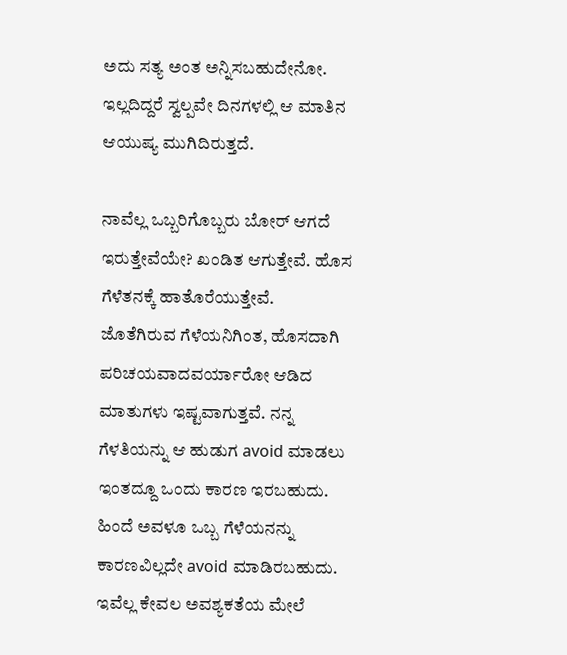ಅದು ಸತ್ಯ ಅಂತ ಅನ್ನಿಸಬಹುದೇನೋ. ಇಲ್ಲದಿದ್ದರೆ ಸ್ವಲ್ಪವೇ ದಿನಗಳಲ್ಲಿ ಆ ಮಾತಿನ ಆಯುಷ್ಯ ಮುಗಿದಿರುತ್ತದೆ.

ನಾವೆಲ್ಲ ಒಬ್ಬರಿಗೊಬ್ಬರು ಬೋರ್ ಆಗದೆ ಇರುತ್ತೇವೆಯೇ? ಖಂಡಿತ ಆಗುತ್ತೇವೆ. ಹೊಸ ಗೆಳೆತನಕ್ಕೆ ಹಾತೊರೆಯುತ್ತೇವೆ. ಜೊತೆಗಿರುವ ಗೆಳೆಯನಿಗಿಂತ, ಹೊಸದಾಗಿ ಪರಿಚಯವಾದವರ್ಯಾರೋ ಆಡಿದ ಮಾತುಗಳು ಇಷ್ಟವಾಗುತ್ತವೆ. ನನ್ನ ಗೆಳತಿಯನ್ನು ಆ ಹುಡುಗ avoid ಮಾಡಲು ಇಂತದ್ದೂ ಒಂದು ಕಾರಣ ಇರಬಹುದು. ಹಿಂದೆ ಅವಳೂ ಒಬ್ಬ ಗೆಳೆಯನನ್ನು ಕಾರಣವಿಲ್ಲದೇ avoid ಮಾಡಿರಬಹುದು. ಇವೆಲ್ಲ ಕೇವಲ ಅವಶ್ಯಕತೆಯ ಮೇಲೆ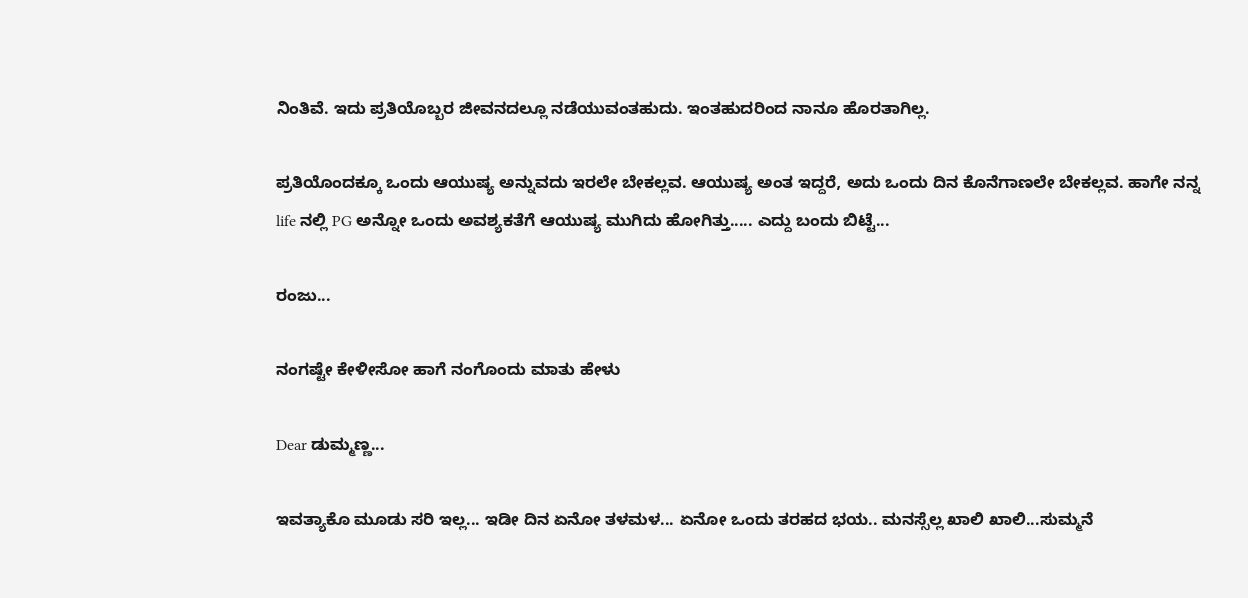ನಿಂತಿವೆ. ಇದು ಪ್ರತಿಯೊಬ್ಬರ ಜೀವನದಲ್ಲೂ ನಡೆಯುವಂತಹುದು. ಇಂತಹುದರಿಂದ ನಾನೂ ಹೊರತಾಗಿಲ್ಲ.

ಪ್ರತಿಯೊಂದಕ್ಕೂ ಒಂದು ಆಯುಷ್ಯ ಅನ್ನುವದು ಇರಲೇ ಬೇಕಲ್ಲವ. ಆಯುಷ್ಯ ಅಂತ ಇದ್ದರೆ, ಅದು ಒಂದು ದಿನ ಕೊನೆಗಾಣಲೇ ಬೇಕಲ್ಲವ. ಹಾಗೇ ನನ್ನ life ನಲ್ಲಿ PG ಅನ್ನೋ ಒಂದು ಅವಶ್ಯಕತೆಗೆ ಆಯುಷ್ಯ ಮುಗಿದು ಹೋಗಿತ್ತು..... ಎದ್ದು ಬಂದು ಬಿಟ್ಟೆ...

ರಂಜು...

ನಂಗಷ್ಟೇ ಕೇಳೀಸೋ ಹಾಗೆ ನಂಗೊಂದು ಮಾತು ಹೇಳು

Dear ಡುಮ್ಮಣ್ಣ...

ಇವತ್ಯಾಕೊ ಮೂಡು ಸರಿ ಇಲ್ಲ... ಇಡೀ ದಿನ ಏನೋ ತಳಮಳ... ಏನೋ ಒಂದು ತರಹದ ಭಯ.. ಮನಸ್ಸೆಲ್ಲ ಖಾಲಿ ಖಾಲಿ...ಸುಮ್ಮನೆ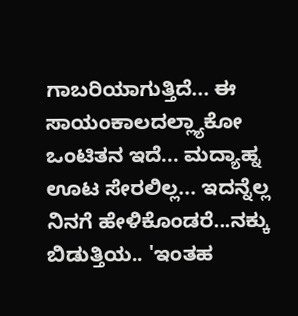ಗಾಬರಿಯಾಗುತ್ತಿದೆ... ಈ ಸಾಯಂಕಾಲದಲ್ಲ್ಯಾಕೋ ಒಂಟಿತನ ಇದೆ... ಮದ್ಯಾಹ್ನ ಊಟ ಸೇರಲಿಲ್ಲ... ಇದನ್ನೆಲ್ಲ ನಿನಗೆ ಹೇಳಿಕೊಂಡರೆ...ನಕ್ಕು ಬಿಡುತ್ತಿಯ.. 'ಇಂತಹ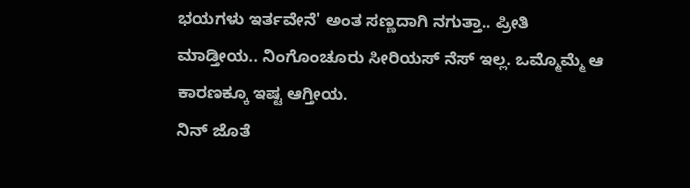ಭಯಗಳು ಇರ್ತವೇನೆ' ಅಂತ ಸಣ್ಣದಾಗಿ ನಗುತ್ತಾ.. ಪ್ರೀತಿ ಮಾಡ್ತೀಯ.. ನಿಂಗೊಂಚೂರು ಸೀರಿಯಸ್ ನೆಸ್ ಇಲ್ಲ. ಒಮ್ಮೊಮ್ಮೆ ಆ ಕಾರಣಕ್ಕೂ ಇಷ್ಟ ಆಗ್ತೀಯ.
ನಿನ್ ಜೊತೆ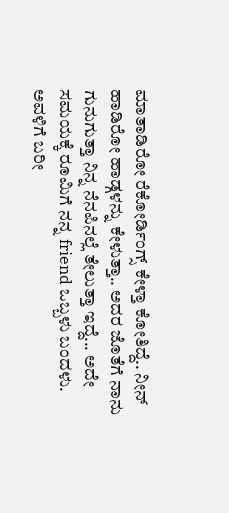ಮಾತಾಡಿರೋ ರೆಕೋರ್ಡಿಂಗ್ಸ್ ಕೇಳ್ತಾ ಕೋತಿದ್ದೆ.. ನೀನ್ ಹಾಡಿರೋ ಹಾಡ್ಗಳನ್ನು ಕೇಳುತ್ತಾ.. ಅದರ ಜೊತೆಗೆ ನಾನು ಗುನುಗುತ್ತಾ ನಿನ್ನ ನೆನಪಿನಲ್ಲೆ ತೇಲುತ್ತಾ ಇದ್ದೆ... ಅದೇ ಸಮಯಕ್ಕೆ ರೂಮಿಗೆ ನನ್ನ friend ಒಬ್ಬಳು ಬಂದಳು. ಅವಳಿಗೆ ಬರೀ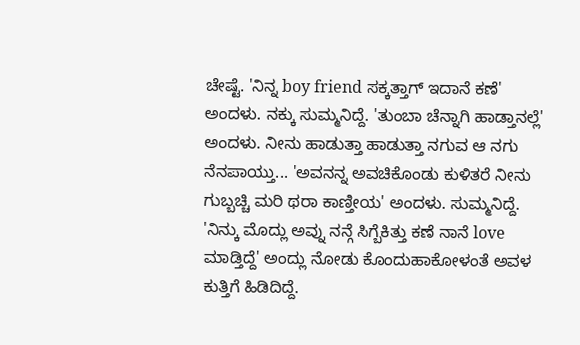ಚೇಷ್ಟೆ. 'ನಿನ್ನ boy friend ಸಕ್ಕತ್ತಾಗ್ ಇದಾನೆ ಕಣೆ' ಅಂದಳು. ನಕ್ಕು ಸುಮ್ಮನಿದ್ದೆ. 'ತುಂಬಾ ಚೆನ್ನಾಗಿ ಹಾಡ್ತಾನಲ್ಲೆ' ಅಂದಳು. ನೀನು ಹಾಡುತ್ತಾ ಹಾಡುತ್ತಾ ನಗುವ ಆ ನಗು ನೆನಪಾಯ್ತು... 'ಅವನನ್ನ ಅವಚಿಕೊಂಡು ಕುಳಿತರೆ ನೀನು ಗುಬ್ಬಚ್ಚಿ ಮರಿ ಥರಾ ಕಾಣ್ತೀಯ' ಅಂದಳು. ಸುಮ್ಮನಿದ್ದೆ. 'ನಿನ್ಕು ಮೊದ್ಲು ಅವ್ನು ನನ್ಗೆ ಸಿಗ್ಬೆಕಿತ್ತು ಕಣೆ ನಾನೆ love ಮಾಡ್ತಿದ್ದೆ' ಅಂದ್ಲು ನೋಡು ಕೊಂದುಹಾಕೋಳಂತೆ ಅವಳ ಕುತ್ತಿಗೆ ಹಿಡಿದಿದ್ದೆ.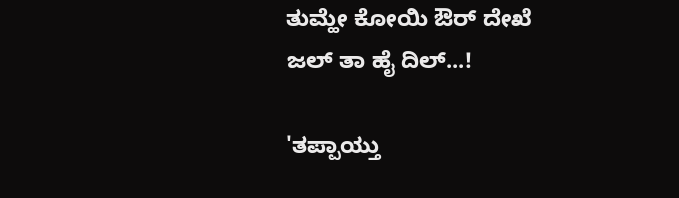ತುಮ್ಹೇ ಕೋಯಿ ಔರ್ ದೇಖೆ
ಜಲ್ ತಾ ಹೈ ದಿಲ್...!

'ತಪ್ಪಾಯ್ತು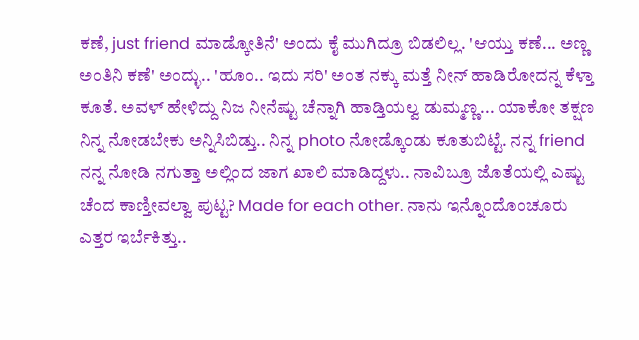ಕಣೆ, just friend ಮಾಡ್ಕೋತಿನೆ' ಅಂದು ಕೈ ಮುಗಿದ್ರೂ ಬಿಡಲಿಲ್ಲ. 'ಆಯ್ತು ಕಣೆ... ಅಣ್ಣ ಅಂತಿನಿ ಕಣೆ' ಅಂದ್ಳು.. 'ಹೂಂ.. ಇದು ಸರಿ' ಅಂತ ನಕ್ಕು ಮತ್ತೆ ನೀನ್ ಹಾಡಿರೋದನ್ನ ಕೆಳ್ತಾ ಕೂತೆ. ಅವಳ್ ಹೇಳಿದ್ದು ನಿಜ ನೀನೆಷ್ಟು ಚೆನ್ನಾಗಿ ಹಾಡ್ತಿಯಲ್ವ ಡುಮ್ಮಣ್ಣ... ಯಾಕೋ ತಕ್ಷಣ ನಿನ್ನ ನೋಡಬೇಕು ಅನ್ನಿಸಿಬಿಡ್ತು.. ನಿನ್ನ photo ನೋಡ್ಕೊಂಡು ಕೂತುಬಿಟ್ಟೆ. ನನ್ನ friend ನನ್ನ ನೋಡಿ ನಗುತ್ತಾ ಅಲ್ಲಿಂದ ಜಾಗ ಖಾಲಿ ಮಾಡಿದ್ದಳು.. ನಾವಿಬ್ರೂ ಜೊತೆಯಲ್ಲಿ ಎಷ್ಟು ಚೆಂದ ಕಾಣ್ತೀವಲ್ವಾ ಪುಟ್ಟ? Made for each other. ನಾನು ಇನ್ನೊಂದೊಂಚೂರು ಎತ್ತರ ಇರ್ಬೆಕಿತ್ತು..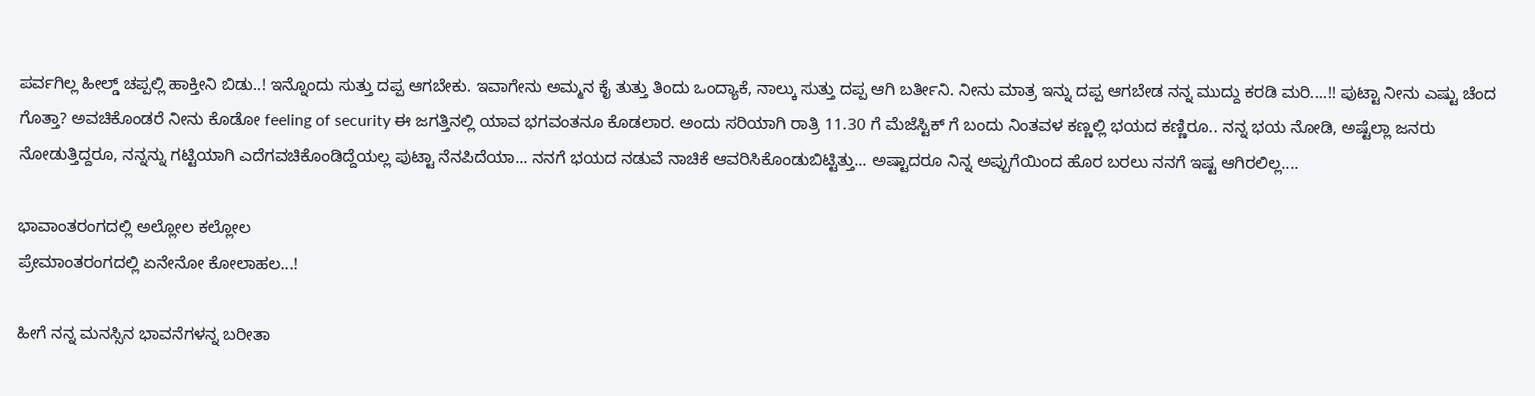ಪರ್ವಗಿಲ್ಲ ಹೀಲ್ಡ್ ಚಪ್ಪಲ್ಲಿ ಹಾಕ್ತೀನಿ ಬಿಡು..! ಇನ್ನೊಂದು ಸುತ್ತು ದಪ್ಪ ಆಗಬೇಕು. ಇವಾಗೇನು ಅಮ್ಮನ ಕೈ ತುತ್ತು ತಿಂದು ಒಂದ್ಯಾಕೆ, ನಾಲ್ಕು ಸುತ್ತು ದಪ್ಪ ಆಗಿ ಬರ್ತೀನಿ. ನೀನು ಮಾತ್ರ ಇನ್ನು ದಪ್ಪ ಆಗಬೇಡ ನನ್ನ ಮುದ್ದು ಕರಡಿ ಮರಿ....!! ಪುಟ್ಟಾ ನೀನು ಎಷ್ಟು ಚೆಂದ ಗೊತ್ತಾ? ಅವಚಿಕೊಂಡರೆ ನೀನು ಕೊಡೋ feeling of security ಈ ಜಗತ್ತಿನಲ್ಲಿ ಯಾವ ಭಗವಂತನೂ ಕೊಡಲಾರ. ಅಂದು ಸರಿಯಾಗಿ ರಾತ್ರಿ 11.30 ಗೆ ಮೆಜೆಸ್ಟಿಕ್ ಗೆ ಬಂದು ನಿಂತವಳ ಕಣ್ಣಲ್ಲಿ ಭಯದ ಕಣ್ಣಿರೂ.. ನನ್ನ ಭಯ ನೋಡಿ, ಅಷ್ಟೆಲ್ಲಾ ಜನರು ನೋಡುತ್ತಿದ್ದರೂ, ನನ್ನನ್ನು ಗಟ್ಟಿಯಾಗಿ ಎದೆಗವಚಿಕೊಂಡಿದ್ದೆಯಲ್ಲ ಪುಟ್ಟಾ ನೆನಪಿದೆಯಾ... ನನಗೆ ಭಯದ ನಡುವೆ ನಾಚಿಕೆ ಆವರಿಸಿಕೊಂಡುಬಿಟ್ಟಿತ್ತು... ಅಷ್ಟಾದರೂ ನಿನ್ನ ಅಪ್ಪುಗೆಯಿಂದ ಹೊರ ಬರಲು ನನಗೆ ಇಷ್ಟ ಆಗಿರಲಿಲ್ಲ....

ಭಾವಾಂತರಂಗದಲ್ಲಿ ಅಲ್ಲೋಲ ಕಲ್ಲೋಲ
ಪ್ರೇಮಾಂತರಂಗದಲ್ಲಿ ಏನೇನೋ ಕೋಲಾಹಲ...!

ಹೀಗೆ ನನ್ನ ಮನಸ್ಸಿನ ಭಾವನೆಗಳನ್ನ ಬರೀತಾ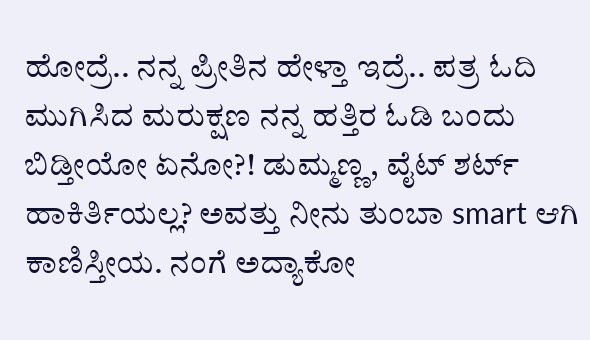ಹೋದ್ರೆ.. ನನ್ನ ಪ್ರೀತಿನ ಹೇಳ್ತಾ ಇದ್ರೆ.. ಪತ್ರ ಓದಿ ಮುಗಿಸಿದ ಮರುಕ್ಷಣ ನನ್ನ ಹತ್ತಿರ ಓಡಿ ಬಂದು ಬಿಡ್ತೀಯೋ ಏನೋ?! ಡುಮ್ಮಣ್ಣ, ವೈಟ್ ಶರ್ಟ್ ಹಾಕಿರ್ತಿಯಲ್ಲ? ಅವತ್ತು ನೀನು ತುಂಬಾ smart ಆಗಿ ಕಾಣಿಸ್ತೀಯ. ನಂಗೆ ಅದ್ಯಾಕೋ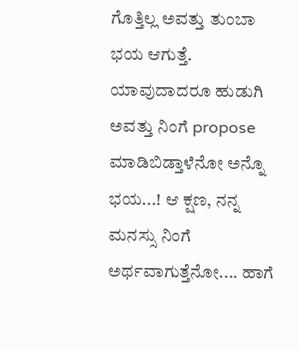ಗೊತ್ತಿಲ್ಲ ಅವತ್ತು ತುಂಬಾ ಭಯ ಆಗುತ್ತೆ. ಯಾವುದಾದರೂ ಹುಡುಗಿ ಅವತ್ತು ನಿಂಗೆ propose ಮಾಡಿಬಿಡ್ತಾಳೆನೋ ಅನ್ನೊ ಭಯ...! ಆ ಕ್ಷಣ, ನನ್ನ ಮನಸ್ಸು ನಿಂಗೆ ಅರ್ಥವಾಗುತ್ತೆನೋ.... ಹಾಗೆ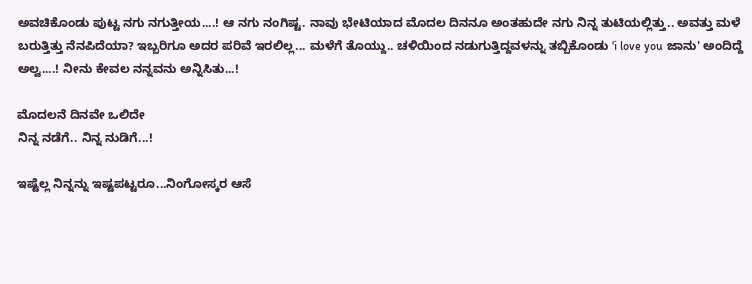ಅವಚಿಕೊಂಡು ಪುಟ್ಟ ನಗು ನಗುತ್ತೀಯ....! ಆ ನಗು ನಂಗಿಷ್ಟ. ನಾವು ಭೇಟಿಯಾದ ಮೊದಲ ದಿನನೂ ಅಂತಹುದೇ ನಗು ನಿನ್ನ ತುಟಿಯಲ್ಲಿತ್ತು.. ಅವತ್ತು ಮಳೆ ಬರುತ್ತಿತ್ತು ನೆನಪಿದೆಯಾ? ಇಬ್ಬರಿಗೂ ಅದರ ಪರಿವೆ ಇರಲಿಲ್ಲ... ಮಳೆಗೆ ತೊಯ್ದು.. ಚಳಿಯಿಂದ ನಡುಗುತ್ತಿದ್ದವಳನ್ನು ತಬ್ಬಿಕೊಂಡು 'i love you ಜಾನು' ಅಂದಿದ್ದೆ ಅಲ್ವ....! ನೀನು ಕೇವಲ ನನ್ನವನು ಅನ್ನಿಸಿತು...!

ಮೊದಲನೆ ದಿನವೇ ಒಲಿದೇ
ನಿನ್ನ ನಡೆಗೆ.. ನಿನ್ನ ನುಡಿಗೆ...!

ಇಷ್ಟೆಲ್ಲ ನಿನ್ನನ್ನು ಇಷ್ಟಪಟ್ಟರೂ...ನಿಂಗೋಸ್ಕರ ಆಸೆ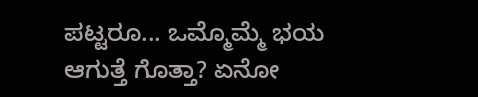ಪಟ್ಟರೂ... ಒಮ್ಮೊಮ್ಮೆ ಭಯ ಆಗುತ್ತೆ ಗೊತ್ತಾ? ಏನೋ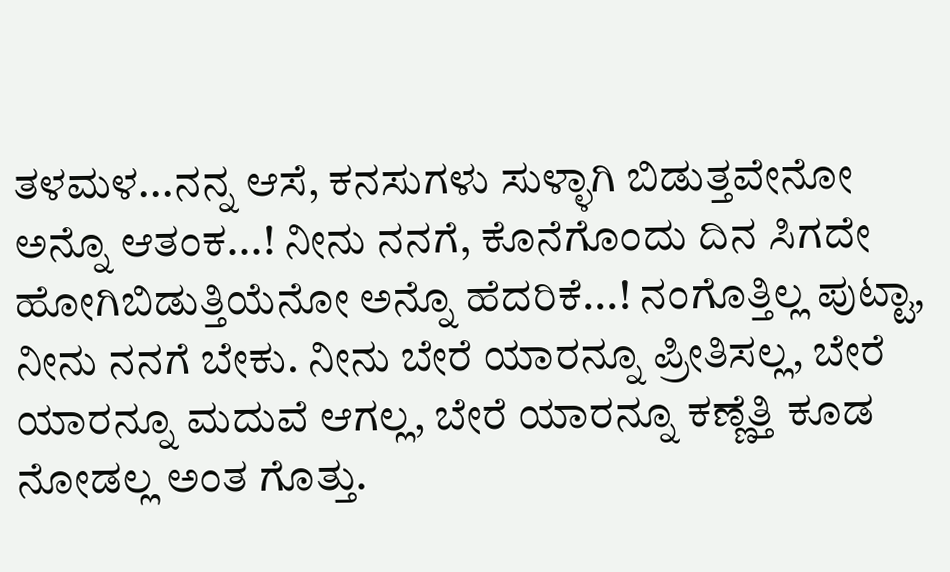ತಳಮಳ...ನನ್ನ ಆಸೆ, ಕನಸುಗಳು ಸುಳ್ಳಾಗಿ ಬಿಡುತ್ತವೇನೋ ಅನ್ನೊ ಆತಂಕ...! ನೀನು ನನಗೆ, ಕೊನೆಗೊಂದು ದಿನ ಸಿಗದೇ ಹೋಗಿಬಿಡುತ್ತಿಯೆನೋ ಅನ್ನೊ ಹೆದರಿಕೆ...! ನಂಗೊತ್ತಿಲ್ಲ ಪುಟ್ಟಾ, ನೀನು ನನಗೆ ಬೇಕು. ನೀನು ಬೇರೆ ಯಾರನ್ನೂ ಪ್ರೀತಿಸಲ್ಲ, ಬೇರೆ ಯಾರನ್ನೂ ಮದುವೆ ಆಗಲ್ಲ, ಬೇರೆ ಯಾರನ್ನೂ ಕಣ್ಣೆತ್ತಿ ಕೂಡ ನೋಡಲ್ಲ ಅಂತ ಗೊತ್ತು.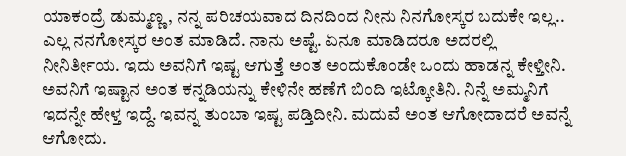ಯಾಕಂದ್ರೆ ಡುಮ್ಮಣ್ಣ, ನನ್ನ ಪರಿಚಯವಾದ ದಿನದಿಂದ ನೀನು ನಿನಗೋಸ್ಕರ ಬದುಕೇ ಇಲ್ಲ.. ಎಲ್ಲ ನನಗೋಸ್ಕರ ಅಂತ ಮಾಡಿದೆ. ನಾನು ಅಷ್ಟೆ. ಏನೂ ಮಾಡಿದರೂ ಅದರಲ್ಲಿ ನೀನಿರ್ತೀಯ. ಇದು ಅವನಿಗೆ ಇಷ್ಟ ಆಗುತ್ತೆ ಅಂತ ಅಂದುಕೊಂಡೇ ಒಂದು ಹಾಡನ್ನ ಕೇಳ್ತೀನಿ. ಅವನಿಗೆ ಇಷ್ಟಾನ ಅಂತ ಕನ್ನಡಿಯನ್ನು ಕೇಳಿನೇ ಹಣೆಗೆ ಬಿಂದಿ ಇಟ್ಕೋತಿನಿ. ನಿನ್ನೆ ಅಮ್ಮನಿಗೆ ಇದನ್ನೇ ಹೇಳ್ತ ಇದ್ದೆ. ಇವನ್ನ ತುಂಬಾ ಇಷ್ಟ ಪಡ್ತಿದೀನಿ. ಮದುವೆ ಅಂತ ಆಗೋದಾದರೆ ಅವನ್ನೆ ಆಗೋದು.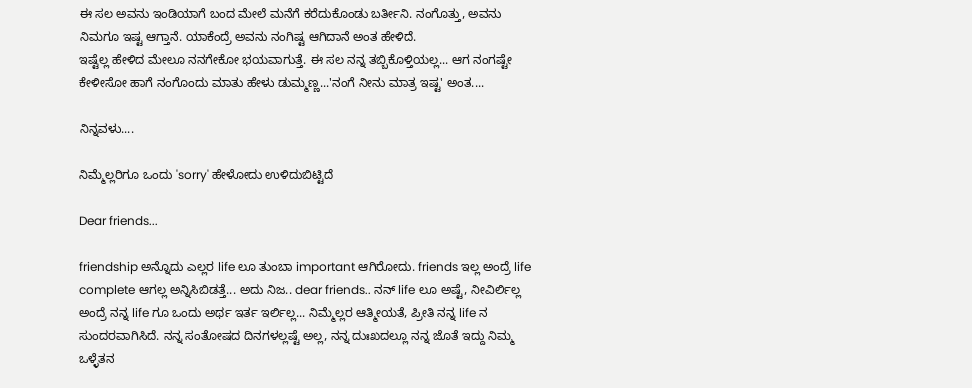ಈ ಸಲ ಅವನು ಇಂಡಿಯಾಗೆ ಬಂದ ಮೇಲೆ ಮನೆಗೆ ಕರೆದುಕೊಂಡು ಬರ್ತೀನಿ. ನಂಗೊತ್ತು, ಅವನು ನಿಮಗೂ ಇಷ್ಟ ಆಗ್ತಾನೆ. ಯಾಕೆಂದ್ರೆ ಅವನು ನಂಗಿಷ್ಟ ಆಗಿದಾನೆ ಅಂತ ಹೇಳಿದೆ.
ಇಷ್ಟೆಲ್ಲ ಹೇಳಿದ ಮೇಲೂ ನನಗೇಕೋ ಭಯವಾಗುತ್ತೆ. ಈ ಸಲ ನನ್ನ ತಬ್ಬಿಕೊಳ್ತಿಯಲ್ಲ... ಆಗ ನಂಗಷ್ಟೇ ಕೇಳೀಸೋ ಹಾಗೆ ನಂಗೊಂದು ಮಾತು ಹೇಳು ಡುಮ್ಮಣ್ಣ...'ನಂಗೆ ನೀನು ಮಾತ್ರ ಇಷ್ಟ' ಅಂತ....

ನಿನ್ನವಳು....

ನಿಮ್ಮೆಲ್ಲರಿಗೂ ಒಂದು 'sorry' ಹೇಳೋದು ಉಳಿದುಬಿಟ್ಟಿದೆ

Dear friends...

friendship ಅನ್ನೊದು ಎಲ್ಲರ life ಲೂ ತುಂಬಾ important ಆಗಿರೋದು. friends ಇಲ್ಲ ಅಂದ್ರೆ life complete ಆಗಲ್ಲ ಅನ್ನಿಸಿಬಿಡತ್ತೆ... ಅದು ನಿಜ.. dear friends.. ನನ್ life ಲೂ ಅಷ್ಟೆ, ನೀವಿರ್ಲಿಲ್ಲ ಅಂದ್ರೆ ನನ್ನ life ಗೂ ಒಂದು ಅರ್ಥ ಇರ್ತ ಇರ್ಲಿಲ್ಲ... ನಿಮ್ಮೆಲ್ಲರ ಆತ್ಮೀಯತೆ, ಪ್ರೀತಿ ನನ್ನ life ನ ಸುಂದರವಾಗಿಸಿದೆ. ನನ್ನ ಸಂತೋಷದ ದಿನಗಳಲ್ಲಷ್ಟೆ ಅಲ್ಲ, ನನ್ನ ದುಃಖದಲ್ಲೂ ನನ್ನ ಜೊತೆ ಇದ್ದು ನಿಮ್ಮ ಒಳ್ಳೆತನ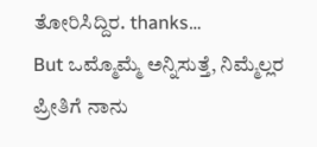ತೋರಿಸಿದ್ದಿರ. thanks...
But ಒಮ್ಮೊಮ್ಮೆ ಅನ್ನಿಸುತ್ತೆ, ನಿಮ್ಮೆಲ್ಲರ ಪ್ರೀತಿಗೆ ನಾನು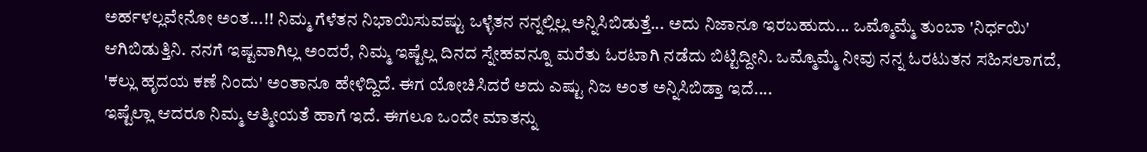ಅರ್ಹಳಲ್ಲವೇನೋ ಅಂತ...!! ನಿಮ್ಮ ಗೆಳೆತನ ನಿಭಾಯಿಸುವಷ್ಟು ಒಳ್ಳೆತನ ನನ್ನಲ್ಲಿಲ್ಲ ಅನ್ನಿಸಿಬಿಡುತ್ತೆ... ಅದು ನಿಜಾನೂ ಇರಬಹುದು... ಒಮ್ಮೊಮ್ಮೆ ತುಂಬಾ 'ನಿರ್ಧಯಿ' ಆಗಿಬಿಡುತ್ತಿನಿ. ನನಗೆ ಇಷ್ಟವಾಗಿಲ್ಲ ಅಂದರೆ, ನಿಮ್ಮ ಇಷ್ಟೆಲ್ಲ ದಿನದ ಸ್ನೇಹವನ್ನೂ ಮರೆತು ಓರಟಾಗಿ ನಡೆದು ಬಿಟ್ಟಿದ್ದೀನಿ. ಒಮ್ಮೊಮ್ಮೆ ನೀವು ನನ್ನ ಓರಟುತನ ಸಹಿಸಲಾಗದೆ, 'ಕಲ್ಲು ಹೃದಯ ಕಣೆ ನಿಂದು' ಅಂತಾನೂ ಹೇಳಿದ್ದಿದೆ. ಈಗ ಯೋಚಿಸಿದರೆ ಅದು ಎಷ್ಟು ನಿಜ ಅಂತ ಅನ್ನಿಸಿಬಿಡ್ತಾ ಇದೆ....
ಇಷ್ಟೆಲ್ಲಾ ಆದರೂ ನಿಮ್ಮ ಆತ್ಮೀಯತೆ ಹಾಗೆ ಇದೆ. ಈಗಲೂ ಒಂದೇ ಮಾತನ್ನು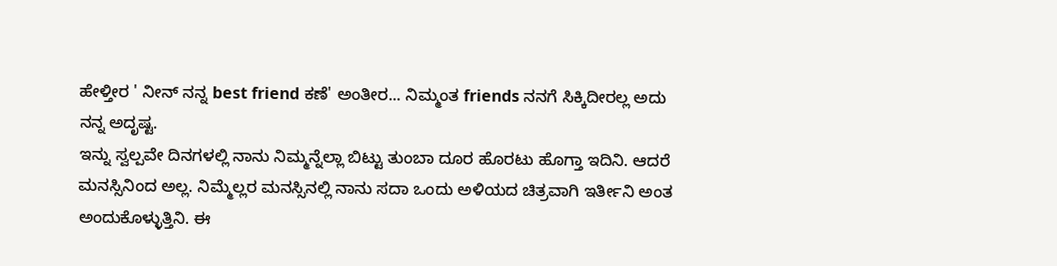ಹೇಳ್ತೀರ ' ನೀನ್ ನನ್ನ best friend ಕಣೆ' ಅಂತೀರ... ನಿಮ್ಮಂತ friends ನನಗೆ ಸಿಕ್ಕಿದೀರಲ್ಲ ಅದು ನನ್ನ ಅದೃಷ್ಟ.
ಇನ್ನು ಸ್ವಲ್ಪವೇ ದಿನಗಳಲ್ಲಿ ನಾನು ನಿಮ್ಮನ್ನೆಲ್ಲಾ ಬಿಟ್ಟು ತುಂಬಾ ದೂರ ಹೊರಟು ಹೊಗ್ತಾ ಇದಿನಿ. ಆದರೆ ಮನಸ್ಸಿನಿಂದ ಅಲ್ಲ. ನಿಮ್ಮೆಲ್ಲರ ಮನಸ್ಸಿನಲ್ಲಿ ನಾನು ಸದಾ ಒಂದು ಅಳಿಯದ ಚಿತ್ರವಾಗಿ ಇರ್ತೀನಿ ಅಂತ ಅಂದುಕೊಳ್ಳುತ್ತಿನಿ. ಈ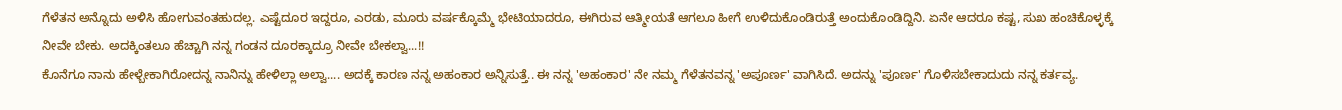ಗೆಳೆತನ ಅನ್ನೊದು ಅಳಿಸಿ ಹೋಗುವಂತಹುದಲ್ಲ. ಎಷ್ಟೆದೂರ ಇದ್ದರೂ, ಎರಡು, ಮೂರು ವರ್ಷಕ್ಕೊಮ್ಮೆ ಭೇಟಿಯಾದರೂ, ಈಗಿರುವ ಆತ್ಮೀಯತೆ ಆಗಲೂ ಹೀಗೆ ಉಳಿದುಕೊಂಡಿರುತ್ತೆ ಅಂದುಕೊಂಡಿದ್ದಿನಿ. ಏನೇ ಆದರೂ ಕಷ್ಟ, ಸುಖ ಹಂಚಿಕೊಳ್ಳಕ್ಕೆ ನೀವೇ ಬೇಕು. ಅದಕ್ಕಿಂತಲೂ ಹೆಚ್ಚಾಗಿ ನನ್ನ ಗಂಡನ ದೂರಕ್ಕಾದ್ರೂ ನೀವೇ ಬೇಕಲ್ವಾ...!!
ಕೊನೆಗೂ ನಾನು ಹೇಳ್ಬೇಕಾಗಿರೋದನ್ನ ನಾನಿನ್ನು ಹೇಳಿಲ್ಲಾ ಅಲ್ವಾ.... ಅದಕ್ಕೆ ಕಾರಣ ನನ್ನ ಅಹಂಕಾರ ಅನ್ನಿಸುತ್ತೆ.. ಈ ನನ್ನ 'ಅಹಂಕಾರ' ನೇ ನಮ್ಮ ಗೆಳೆತನವನ್ನ 'ಅಪೂರ್ಣ' ವಾಗಿಸಿದೆ. ಅದನ್ನು 'ಪೂರ್ಣ' ಗೊಳಿಸಬೇಕಾದುದು ನನ್ನ ಕರ್ತವ್ಯ.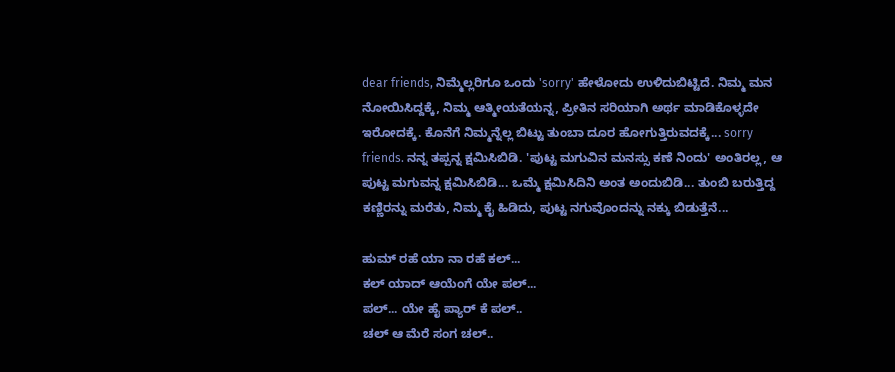dear friends, ನಿಮ್ಮೆಲ್ಲರಿಗೂ ಒಂದು 'sorry' ಹೇಳೋದು ಉಳಿದುಬಿಟ್ಟಿದೆ. ನಿಮ್ಮ ಮನ ನೋಯಿಸಿದ್ದಕ್ಕೆ, ನಿಮ್ಮ ಆತ್ಮೀಯತೆಯನ್ನ, ಪ್ರೀತಿನ ಸರಿಯಾಗಿ ಅರ್ಥ ಮಾಡಿಕೊಳ್ಳದೇ ಇರೋದಕ್ಕೆ. ಕೊನೆಗೆ ನಿಮ್ಮನ್ನೆಲ್ಲ ಬಿಟ್ಟು ತುಂಬಾ ದೂರ ಹೋಗುತ್ತಿರುವದಕ್ಕೆ... sorry friends. ನನ್ನ ತಪ್ಪನ್ನ ಕ್ಷಮಿಸಿಬಿಡಿ. 'ಪುಟ್ಟ ಮಗುವಿನ ಮನಸ್ಸು ಕಣೆ ನಿಂದು' ಅಂತಿರಲ್ಲ, ಆ ಪುಟ್ಟ ಮಗುವನ್ನ ಕ್ಷಮಿಸಿಬಿಡಿ... ಒಮ್ಮೆ ಕ್ಷಮಿಸಿದಿನಿ ಅಂತ ಅಂದುಬಿಡಿ... ತುಂಬಿ ಬರುತ್ತಿದ್ದ ಕಣ್ಣಿರನ್ನು ಮರೆತು, ನಿಮ್ಮ ಕೈ ಹಿಡಿದು, ಪುಟ್ಟ ನಗುವೊಂದನ್ನು ನಕ್ಕು ಬಿಡುತ್ತೆನೆ...

ಹುಮ್ ರಹೆ ಯಾ ನಾ ರಹೆ ಕಲ್...
ಕಲ್ ಯಾದ್ ಆಯೆಂಗೆ ಯೇ ಪಲ್...
ಪಲ್... ಯೇ ಹೈ ಪ್ಯಾರ್ ಕೆ ಪಲ್..
ಚಲ್ ಆ ಮೆರೆ ಸಂಗ ಚಲ್..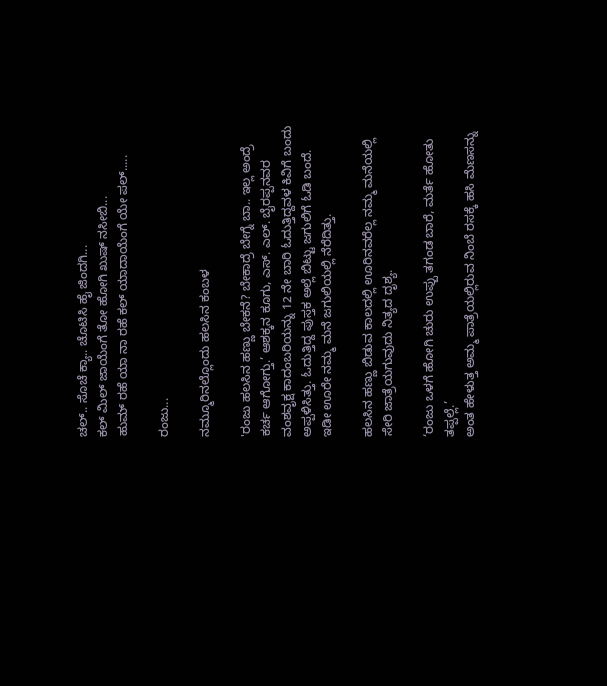ಚಲ್.. ಸೊಚೆ ಕ್ಯಾ.. ಚೊಟಿಸಿ ಹೈ ಜಿಂದಗಿ...
ಕಲ್ ಮಿಲ್ ಜಾಯೆಂಗೆ ತೋ ಹೋಗಿ ಖುಷ್ ನಸೀಬಿ...
ಹುಮ್ ರಹೆ ಯಾ ನಾ ರಹೆ ಕಲ್ ಯಾದಾಯೆಂಗೆ ಯೇ ಪಲ್.....

ರಂಜು...

ನಮ್ಮೂರಿನಲ್ಲೊಂದು ಹಲಸಿನ ಕಂಬಳ

'ರಂಜು ಹಲಸಿನ ಹಣ್ಣು ಬೇಕನೆ? ಬೇಕಾದ್ರೆ ಬೇಗ್ನೆ ಬಾ.. ಇಲ್ಲ ಅಂದ್ರೆ ಕರ್ಚ ಆಗೋಗ್ತು.’ ಆಶಕ್ಕನ ಕೂಗು, ಎಸ್. ಎಲ್. ಬೈರಪ್ಪನವರ ವಂಶವೃಕ್ಷ ಕಾದಂಬರಿಯನ್ನು 12 ನೇ ಬಾರಿ ಓದುತ್ತಿದ್ದವಳ ಕಿವಿಗೆ ಬಂದು ಅಪ್ಪಳಿಸಿತ್ತು. ಓದುತ್ತಿದ್ದ ಪುಸ್ತಕ ಅಲ್ಲೆ ಬಿಟ್ಟು ಜಗುಲಿಗೆ ಓಡಿ ಬಂದೆ. ಇಡೀ ಊರೇ ನಮ್ಮ ಮನೆ ಜಗುಲಿಯಲ್ಲಿ ನೆರೆದಿತ್ತು.

ಹಲಸಿನ ಹಣ್ಣು ಬಿಡುವ ಕಾಲದಲ್ಲಿ ಊರಿನವರೆಲ್ಲ ನಮ್ಮ ಮನೆಯಲ್ಲಿ ಸೇರಿ ಜಾತ್ರೆಯಗುವುದು ನಿತ್ಯದ ದೃಶ್ಯ.

‘ರಂಜು ಒಳಗೆ ಹೋಗಿ ಚುರು ಉಪ್ಪು ತಗಂಡ ಬಾರೆ, ಮರ್ತೆ ಹೋತು ತಪ್ಪಲ್ಲೆ.’
ಅಂತ ಹೇಳುತ್ತ ಅಮ್ಮ ಪಾತ್ರೆಯಲ್ಲಿರುವ ನಿಂಬೆ ರಸಕ್ಕೆ ಹಸಿ ಮೆಣಸನ್ನು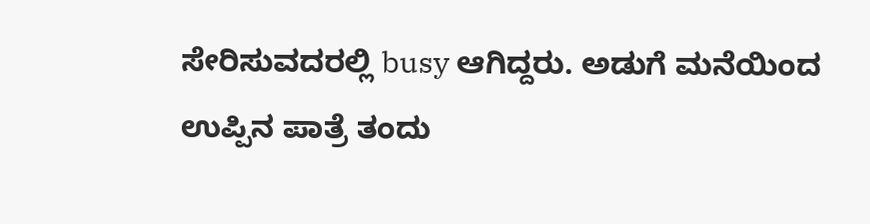ಸೇರಿಸುವದರಲ್ಲಿ busy ಆಗಿದ್ದರು. ಅಡುಗೆ ಮನೆಯಿಂದ ಉಪ್ಪಿನ ಪಾತ್ರೆ ತಂದು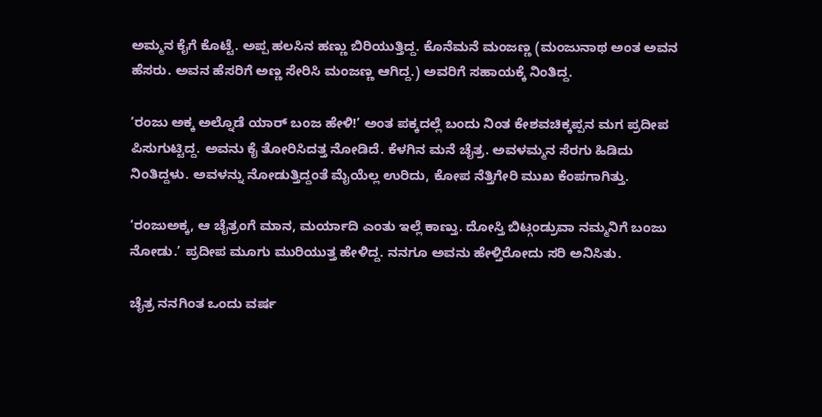ಅಮ್ಮನ ಕೈಗೆ ಕೊಟ್ಟೆ. ಅಪ್ಪ ಹಲಸಿನ ಹಣ್ಣು ಬಿರಿಯುತ್ತಿದ್ದ. ಕೊನೆಮನೆ ಮಂಜಣ್ಣ (ಮಂಜುನಾಥ ಅಂತ ಅವನ ಹೆಸರು. ಅವನ ಹೆಸರಿಗೆ ಅಣ್ಣ ಸೇರಿಸಿ ಮಂಜಣ್ಣ ಆಗಿದ್ದ.) ಅವರಿಗೆ ಸಹಾಯಕ್ಕೆ ನಿಂತಿದ್ದ.

‘ರಂಜು ಅಕ್ಕ ಅಲ್ನೊಡೆ ಯಾರ್ ಬಂಜ ಹೇಳಿ!’ ಅಂತ ಪಕ್ಕದಲ್ಲೆ ಬಂದು ನಿಂತ ಕೇಶವಚಿಕ್ಕಪ್ಪನ ಮಗ ಪ್ರದೀಪ ಪಿಸುಗುಟ್ಟಿದ್ದ. ಅವನು ಕೈ ತೋರಿಸಿದತ್ತ ನೋಡಿದೆ. ಕೆಳಗಿನ ಮನೆ ಚೈತ್ರ. ಅವಳಮ್ಮನ ಸೆರಗು ಹಿಡಿದು ನಿಂತಿದ್ದಳು. ಅವಳನ್ನು ನೋಡುತ್ತಿದ್ದಂತೆ ಮೈಯೆಲ್ಲ ಉರಿದು, ಕೋಪ ನೆತ್ತಿಗೇರಿ ಮುಖ ಕೆಂಪಗಾಗಿತ್ತು.

‘ರಂಜುಅಕ್ಕ, ಆ ಚೈತ್ರಂಗೆ ಮಾನ, ಮರ್ಯಾದಿ ಎಂತು ಇಲ್ಲೆ ಕಾಣ್ತು. ದೋಸ್ತಿ ಬಿಟ್ಗಂಡ್ರುವಾ ನಮ್ಮನಿಗೆ ಬಂಜು ನೋಡು.’ ಪ್ರದೀಪ ಮೂಗು ಮುರಿಯುತ್ತ ಹೇಳಿದ್ದ. ನನಗೂ ಅವನು ಹೇಳ್ತಿರೋದು ಸರಿ ಅನಿಸಿತು.

ಚೈತ್ರ ನನಗಿಂತ ಒಂದು ವರ್ಷ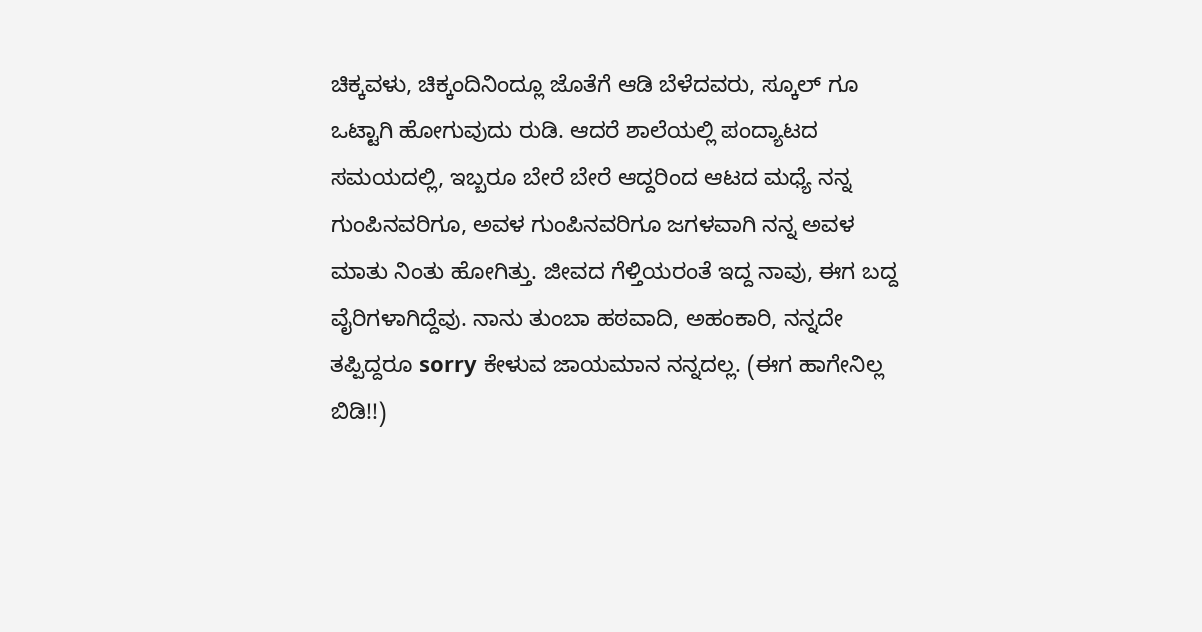ಚಿಕ್ಕವಳು, ಚಿಕ್ಕಂದಿನಿಂದ್ಲೂ ಜೊತೆಗೆ ಆಡಿ ಬೆಳೆದವರು, ಸ್ಕೂಲ್ ಗೂ ಒಟ್ಟಾಗಿ ಹೋಗುವುದು ರುಡಿ. ಆದರೆ ಶಾಲೆಯಲ್ಲಿ ಪಂದ್ಯಾಟದ ಸಮಯದಲ್ಲಿ, ಇಬ್ಬರೂ ಬೇರೆ ಬೇರೆ ಆದ್ದರಿಂದ ಆಟದ ಮಧ್ಯೆ ನನ್ನ ಗುಂಪಿನವರಿಗೂ, ಅವಳ ಗುಂಪಿನವರಿಗೂ ಜಗಳವಾಗಿ ನನ್ನ ಅವಳ ಮಾತು ನಿಂತು ಹೋಗಿತ್ತು. ಜೀವದ ಗೆಳ್ತಿಯರಂತೆ ಇದ್ದ ನಾವು, ಈಗ ಬದ್ದ ವೈರಿಗಳಾಗಿದ್ದೆವು. ನಾನು ತುಂಬಾ ಹಠವಾದಿ, ಅಹಂಕಾರಿ, ನನ್ನದೇ ತಪ್ಪಿದ್ದರೂ sorry ಕೇಳುವ ಜಾಯಮಾನ ನನ್ನದಲ್ಲ. (ಈಗ ಹಾಗೇನಿಲ್ಲ ಬಿಡಿ!!)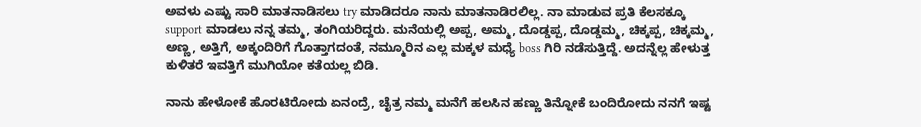ಅವಳು ಎಷ್ಟು ಸಾರಿ ಮಾತನಾಡಿಸಲು try ಮಾಡಿದರೂ ನಾನು ಮಾತನಾಡಿರಲಿಲ್ಲ. ನಾ ಮಾಡುವ ಪ್ರತಿ ಕೆಲಸಕ್ಕೂ support ಮಾಡಲು ನನ್ನ ತಮ್ಮ, ತಂಗಿಯರಿದ್ದರು. ಮನೆಯಲ್ಲಿ ಅಪ್ಪ, ಅಮ್ಮ, ದೊಡ್ಡಪ್ಪ, ದೊಡ್ಡಮ್ಮ, ಚಿಕ್ಕಪ್ಪ, ಚಿಕ್ಕಮ್ಮ, ಅಣ್ಣ, ಅತ್ತಿಗೆ, ಅಕ್ಕಂದಿರಿಗೆ ಗೊತ್ತಾಗದಂತೆ, ನಮ್ಮೂರಿನ ಎಲ್ಲ ಮಕ್ಕಳ ಮಧ್ಯೆ boss ಗಿರಿ ನಡೆಸುತ್ತಿದ್ದೆ. ಅದನ್ನೆಲ್ಲ ಹೇಳುತ್ತ ಕುಳಿತರೆ ಇವತ್ತಿಗೆ ಮುಗಿಯೋ ಕತೆಯಲ್ಲ ಬಿಡಿ.

ನಾನು ಹೇಳೋಕೆ ಹೊರಟಿರೋದು ಏನಂದ್ರೆ, ಚೈತ್ರ ನಮ್ಮ ಮನೆಗೆ ಹಲಸಿನ ಹಣ್ಣು ತಿನ್ನೋಕೆ ಬಂದಿರೋದು ನನಗೆ ಇಷ್ಟ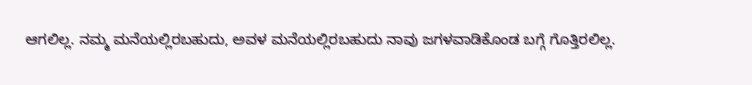ಆಗಲಿಲ್ಲ. ನಮ್ಮ ಮನೆಯಲ್ಲಿರಬಹುದು, ಅವಳ ಮನೆಯಲ್ಲಿರಬಹುದು ನಾವು ಜಗಳವಾಡಿಕೊಂಡ ಬಗ್ಗೆ ಗೊತ್ತಿರಲಿಲ್ಲ.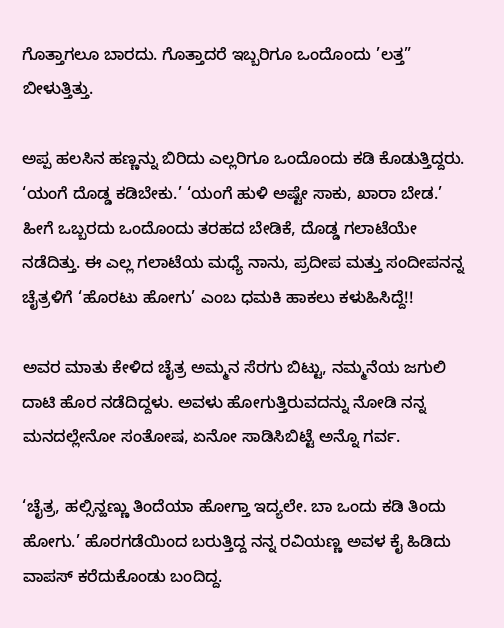ಗೊತ್ತಾಗಲೂ ಬಾರದು. ಗೊತ್ತಾದರೆ ಇಬ್ಬರಿಗೂ ಒಂದೊಂದು ’ಲತ್ತ” ಬೀಳುತ್ತಿತ್ತು.

ಅಪ್ಪ ಹಲಸಿನ ಹಣ್ಣನ್ನು ಬಿರಿದು ಎಲ್ಲರಿಗೂ ಒಂದೊಂದು ಕಡಿ ಕೊಡುತ್ತಿದ್ದರು. ‘ಯಂಗೆ ದೊಡ್ಡ ಕಡಿಬೇಕು.’ ‘ಯಂಗೆ ಹುಳಿ ಅಷ್ಟೇ ಸಾಕು, ಖಾರಾ ಬೇಡ.’ ಹೀಗೆ ಒಬ್ಬರದು ಒಂದೊಂದು ತರಹದ ಬೇಡಿಕೆ, ದೊಡ್ಡ ಗಲಾಟೆಯೇ ನಡೆದಿತ್ತು. ಈ ಎಲ್ಲ ಗಲಾಟೆಯ ಮಧ್ಯೆ ನಾನು, ಪ್ರದೀಪ ಮತ್ತು ಸಂದೀಪನನ್ನ ಚೈತ್ರಳಿಗೆ ‘ಹೊರಟು ಹೋಗು’ ಎಂಬ ಧಮಕಿ ಹಾಕಲು ಕಳುಹಿಸಿದ್ದೆ!!

ಅವರ ಮಾತು ಕೇಳಿದ ಚೈತ್ರ ಅಮ್ಮನ ಸೆರಗು ಬಿಟ್ಟು, ನಮ್ಮನೆಯ ಜಗುಲಿ ದಾಟಿ ಹೊರ ನಡೆದಿದ್ದಳು. ಅವಳು ಹೋಗುತ್ತಿರುವದನ್ನು ನೋಡಿ ನನ್ನ ಮನದಲ್ಲೇನೋ ಸಂತೋಷ, ಏನೋ ಸಾಡಿಸಿಬಿಟ್ಟೆ ಅನ್ನೊ ಗರ್ವ.

‘ಚೈತ್ರ, ಹಲ್ಸಿನ್ಹಣ್ಣು ತಿಂದೆಯಾ ಹೋಗ್ತಾ ಇದ್ಯಲೇ. ಬಾ ಒಂದು ಕಡಿ ತಿಂದು ಹೋಗು.’ ಹೊರಗಡೆಯಿಂದ ಬರುತ್ತಿದ್ದ ನನ್ನ ರವಿಯಣ್ಣ ಅವಳ ಕೈ ಹಿಡಿದು ವಾಪಸ್ ಕರೆದುಕೊಂಡು ಬಂದಿದ್ದ.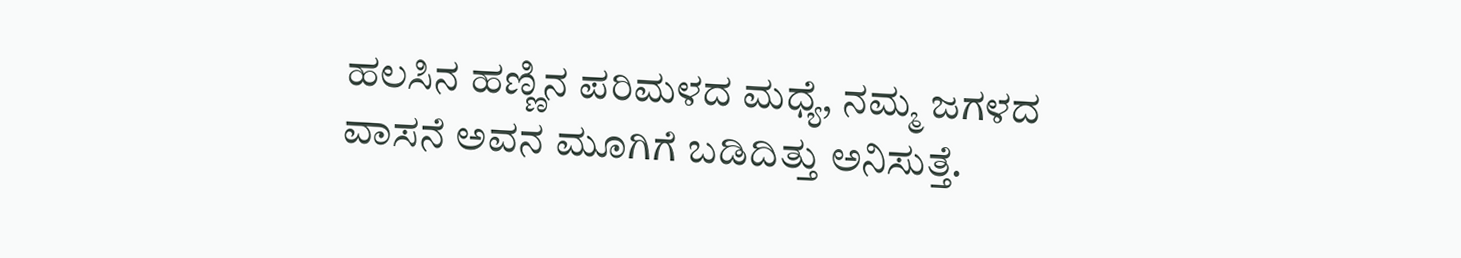ಹಲಸಿನ ಹಣ್ಣಿನ ಪರಿಮಳದ ಮಧ್ಯೆ, ನಮ್ಮ ಜಗಳದ ವಾಸನೆ ಅವನ ಮೂಗಿಗೆ ಬಡಿದಿತ್ತು ಅನಿಸುತ್ತೆ.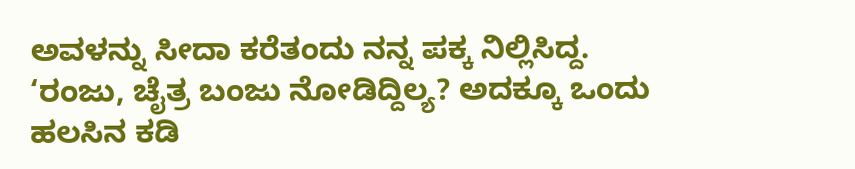ಅವಳನ್ನು ಸೀದಾ ಕರೆತಂದು ನನ್ನ ಪಕ್ಕ ನಿಲ್ಲಿಸಿದ್ದ.
‘ರಂಜು, ಚೈತ್ರ ಬಂಜು ನೋಡಿದ್ದಿಲ್ಯ? ಅದಕ್ಕೂ ಒಂದು ಹಲಸಿನ ಕಡಿ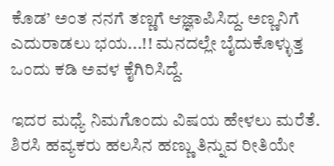ಕೊಡ’ ಅಂತ ನನಗೆ ತಣ್ಣಗೆ ಆಜ್ಞಾಪಿಸಿದ್ದ. ಅಣ್ಣನಿಗೆ ಎದುರಾಡಲು ಭಯ...!! ಮನದಲ್ಲೇ ಬೈದುಕೊಳ್ಳುತ್ತ ಒಂದು ಕಡಿ ಅವಳ ಕೈಗಿರಿಸಿದ್ದೆ.

ಇದರ ಮಧ್ಯೆ ನಿಮಗೊಂದು ವಿಷಯ ಹೇಳಲು ಮರೆತೆ. ಶಿರಸಿ ಹವ್ಯಕರು ಹಲಸಿನ ಹಣ್ಣು ತಿನ್ನುವ ರೀತಿಯೇ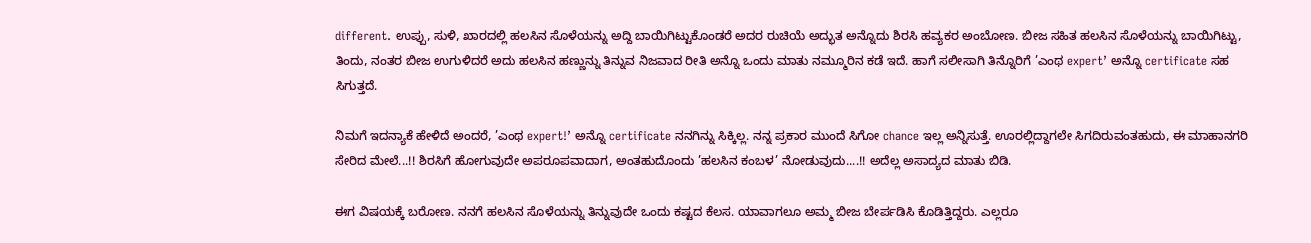different. ಉಪ್ಪು, ಸುಳಿ, ಖಾರದಲ್ಲಿ ಹಲಸಿನ ಸೊಳೆಯನ್ನು ಅದ್ದಿ ಬಾಯಿಗಿಟ್ಟುಕೊಂಡರೆ ಅದರ ರುಚಿಯೆ ಅದ್ಭುತ ಅನ್ನೊದು ಶಿರಸಿ ಹವ್ಯಕರ ಅಂಬೋಣ. ಬೀಜ ಸಹಿತ ಹಲಸಿನ ಸೊಳೆಯನ್ನು ಬಾಯಿಗಿಟ್ಟು, ತಿಂದು, ನಂತರ ಬೀಜ ಉಗುಳಿದರೆ ಅದು ಹಲಸಿನ ಹಣ್ಣುನ್ನು ತಿನ್ನುವ ನಿಜವಾದ ರೀತಿ ಅನ್ನೊ ಒಂದು ಮಾತು ನಮ್ಮೂರಿನ ಕಡೆ ಇದೆ. ಹಾಗೆ ಸಲೀಸಾಗಿ ತಿನ್ನೊರಿಗೆ ’ಎಂಥ expert’ ಅನ್ನೊ certificate ಸಹ ಸಿಗುತ್ತದೆ.

ನಿಮಗೆ ಇದನ್ಯಾಕೆ ಹೇಳಿದೆ ಅಂದರೆ, ’ಎಂಥ expert!’ ಅನ್ನೊ certificate ನನಗಿನ್ನು ಸಿಕ್ಕಿಲ್ಲ. ನನ್ನ ಪ್ರಕಾರ ಮುಂದೆ ಸಿಗೋ chance ಇಲ್ಲ ಅನ್ನಿಸುತ್ತೆ. ಊರಲ್ಲಿದ್ದಾಗಲೇ ಸಿಗದಿರುವಂತಹುದು, ಈ ಮಾಹಾನಗರಿ ಸೇರಿದ ಮೇಲೆ...!! ಶಿರಸಿಗೆ ಹೋಗುವುದೇ ಅಪರೂಪವಾದಾಗ, ಅಂತಹುದೊಂದು ’ಹಲಸಿನ ಕಂಬಳ’ ನೋಡುವುದು....!! ಅದೆಲ್ಲ ಅಸಾದ್ಯದ ಮಾತು ಬಿಡಿ.

ಈಗ ವಿಷಯಕ್ಕೆ ಬರೋಣ. ನನಗೆ ಹಲಸಿನ ಸೊಳೆಯನ್ನು ತಿನ್ನುವುದೇ ಒಂದು ಕಷ್ಟದ ಕೆಲಸ. ಯಾವಾಗಲೂ ಅಮ್ಮ ಬೀಜ ಬೇರ್ಪಡಿಸಿ ಕೊಡಿತ್ತಿದ್ದರು. ಎಲ್ಲರೂ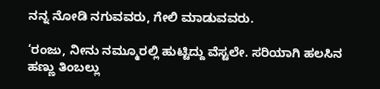ನನ್ನ ನೋಡಿ ನಗುವವರು, ಗೇಲಿ ಮಾಡುವವರು.

‘ರಂಜು, ನೀನು ನಮ್ಮೂರಲ್ಲಿ ಹುಟ್ಟಿದ್ದು ವೆಸ್ಟಲೇ. ಸರಿಯಾಗಿ ಹಲಸಿನ ಹಣ್ಣು ತಿಂಬಲ್ಲು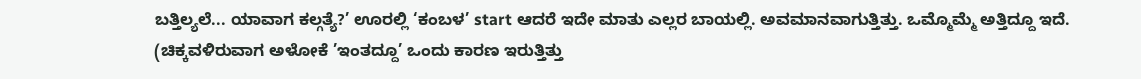ಬತ್ತಿಲ್ಯಲೆ... ಯಾವಾಗ ಕಲ್ಗತ್ಯೆ?’ ಊರಲ್ಲಿ ‘ಕಂಬಳ’ start ಆದರೆ ಇದೇ ಮಾತು ಎಲ್ಲರ ಬಾಯಲ್ಲಿ. ಅವಮಾನವಾಗುತ್ತಿತ್ತು. ಒಮ್ಮೊಮ್ಮೆ ಅತ್ತಿದ್ದೂ ಇದೆ. (ಚಿಕ್ಕವಳಿರುವಾಗ ಅಳೋಕೆ ’ಇಂತದ್ದೂ’ ಒಂದು ಕಾರಣ ಇರುತ್ತಿತ್ತು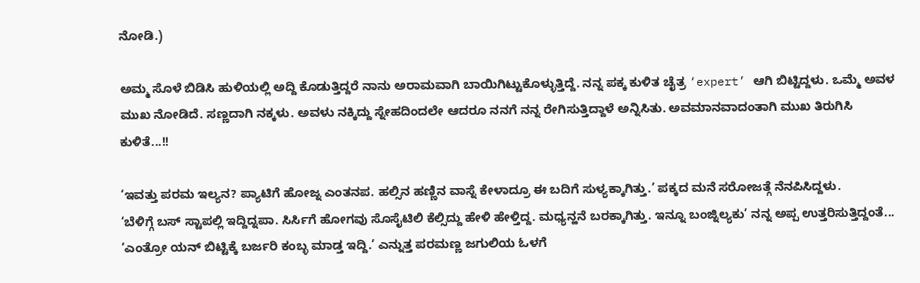ನೋಡಿ.)

ಅಮ್ಮ ಸೊಳೆ ಬಿಡಿಸಿ ಹುಳಿಯಲ್ಲಿ ಅದ್ದಿ ಕೊಡುತ್ತಿದ್ದರೆ ನಾನು ಅರಾಮವಾಗಿ ಬಾಯಿಗಿಟ್ಟುಕೊಳ್ಳುತ್ತಿದ್ದೆ. ನನ್ನ ಪಕ್ಕ ಕುಳಿತ ಚೈತ್ರ ‘expert’ ಆಗಿ ಬಿಟ್ಟಿದ್ದಳು. ಒಮ್ಮೆ ಅವಳ ಮುಖ ನೋಡಿದೆ. ಸಣ್ಣದಾಗಿ ನಕ್ಕಳು. ಅವಳು ನಕ್ಕಿದ್ದು ಸ್ನೇಹದಿಂದಲೇ ಆದರೂ ನನಗೆ ನನ್ನ ರೇಗಿಸುತ್ತಿದ್ದಾಳೆ ಅನ್ನಿಸಿತು. ಅವಮಾನವಾದಂತಾಗಿ ಮುಖ ತಿರುಗಿಸಿ ಕುಳಿತೆ...!!

‘ಇವತ್ತು ಪರಮ ಇಲ್ಯನ? ಪ್ಯಾಟಿಗೆ ಹೋಜ್ನ ಎಂತನಪ. ಹಲ್ಸಿನ ಹಣ್ಣಿನ ವಾಸ್ನೆ ಕೇಳಾದ್ರೂ ಈ ಬದಿಗೆ ಸುಳ್ಯಕ್ಕಾಗಿತ್ತು.’ ಪಕ್ಕದ ಮನೆ ಸರೋಜತ್ಗೆ ನೆನಪಿಸಿದ್ದಳು.
‘ಬೆಳಿಗ್ಗೆ ಬಸ್ ಸ್ಟಾಪಲ್ಲಿ ಇದ್ದಿದ್ನಪಾ. ಸಿರ್ಸಿಗೆ ಹೋಗವು ಸೊಸೈಟಿಲಿ ಕೆಲ್ಸಿದ್ದು ಹೇಳಿ ಹೇಳ್ತಿದ್ದ. ಮಧ್ಯನ್ಹನೆ ಬರಕ್ಕಾಗಿತ್ತು. ಇನ್ನೂ ಬಂಜ್ನಿಲ್ಯಕು’ ನನ್ನ ಅಪ್ಪ ಉತ್ತರಿಸುತ್ತಿದ್ದಂತೆ...
‘ಎಂತ್ರೋ ಯನ್ ಬಿಟ್ಟಿಕ್ಕೆ ಬರ್ಜರಿ ಕಂಬ್ಳ ಮಾಡ್ತ ಇದ್ದಿ.’ ಎನ್ನುತ್ತ ಪರಮಣ್ಣ ಜಗುಲಿಯ ಓಳಗೆ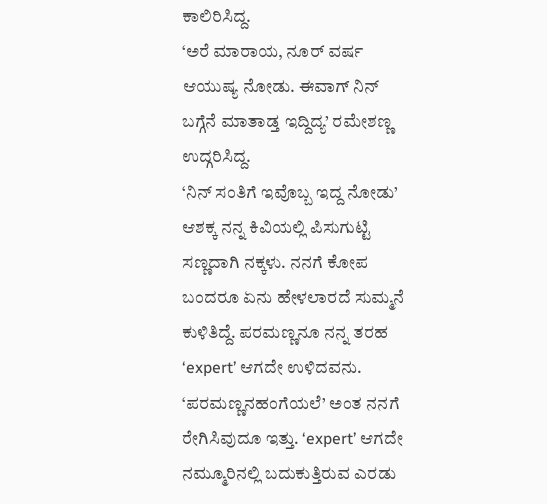ಕಾಲಿರಿಸಿದ್ದ.
‘ಅರೆ ಮಾರಾಯ, ನೂರ್ ವರ್ಷ ಆಯುಷ್ಯ ನೋಡು. ಈವಾಗ್ ನಿನ್ ಬಗ್ಗೆನೆ ಮಾತಾಡ್ತ ಇದ್ದಿದ್ಯ’ ರಮೇಶಣ್ಣ ಉದ್ಗರಿಸಿದ್ದ.
‘ನಿನ್ ಸಂತಿಗೆ ಇವೊಬ್ಬ ಇದ್ದ ನೋಡು’ ಆಶಕ್ಕ ನನ್ನ ಕಿವಿಯಲ್ಲಿ ಪಿಸುಗುಟ್ಟಿ ಸಣ್ಣದಾಗಿ ನಕ್ಕಳು. ನನಗೆ ಕೋಪ ಬಂದರೂ ಏನು ಹೇಳಲಾರದೆ ಸುಮ್ಮನೆ ಕುಳಿತಿದ್ದೆ. ಪರಮಣ್ಣನೂ ನನ್ನ ತರಹ ‘expert’ ಆಗದೇ ಉಳಿದವನು. ‘ಪರಮಣ್ಣನಹಂಗೆಯಲೆ’ ಅಂತ ನನಗೆ ರೇಗಿಸಿವುದೂ ಇತ್ತು. ‘expert’ ಆಗದೇ ನಮ್ಮೂರಿನಲ್ಲಿ ಬದುಕುತ್ತಿರುವ ಎರಡು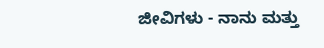ಜೀವಿಗಳು - ನಾನು ಮತ್ತು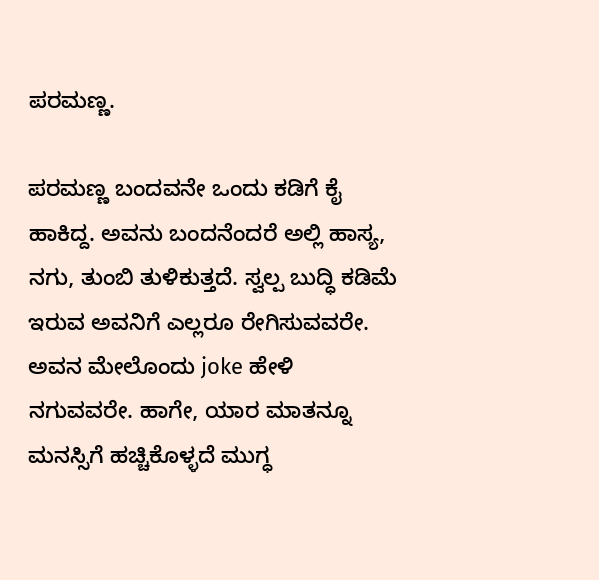ಪರಮಣ್ಣ.

ಪರಮಣ್ಣ ಬಂದವನೇ ಒಂದು ಕಡಿಗೆ ಕೈ ಹಾಕಿದ್ದ. ಅವನು ಬಂದನೆಂದರೆ ಅಲ್ಲಿ ಹಾಸ್ಯ, ನಗು, ತುಂಬಿ ತುಳಿಕುತ್ತದೆ. ಸ್ವಲ್ಪ ಬುದ್ಧಿ ಕಡಿಮೆ ಇರುವ ಅವನಿಗೆ ಎಲ್ಲರೂ ರೇಗಿಸುವವರೇ. ಅವನ ಮೇಲೊಂದು joke ಹೇಳಿ ನಗುವವರೇ. ಹಾಗೇ, ಯಾರ ಮಾತನ್ನೂ ಮನಸ್ಸಿಗೆ ಹಚ್ಚಿಕೊಳ್ಳದೆ ಮುಗ್ಧ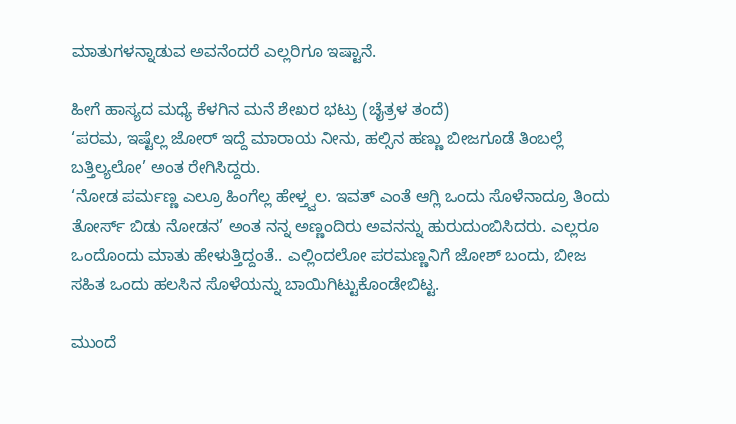ಮಾತುಗಳನ್ನಾಡುವ ಅವನೆಂದರೆ ಎಲ್ಲರಿಗೂ ಇಷ್ಟಾನೆ.

ಹೀಗೆ ಹಾಸ್ಯದ ಮಧ್ಯೆ ಕೆಳಗಿನ ಮನೆ ಶೇಖರ ಭಟ್ರು (ಚೈತ್ರಳ ತಂದೆ)
‘ಪರಮ, ಇಷ್ಟೆಲ್ಲ ಜೋರ್ ಇದ್ದೆ ಮಾರಾಯ ನೀನು, ಹಲ್ಸಿನ ಹಣ್ಣು ಬೀಜಗೂಡೆ ತಿಂಬಲ್ಲೆ ಬತ್ತಿಲ್ಯಲೋ’ ಅಂತ ರೇಗಿಸಿದ್ದರು.
‘ನೋಡ ಪರ್ಮಣ್ಣ ಎಲ್ರೂ ಹಿಂಗೆಲ್ಲ ಹೇಳ್ತ್ವಲ. ಇವತ್ ಎಂತೆ ಆಗ್ಲಿ ಒಂದು ಸೊಳೆನಾದ್ರೂ ತಿಂದು ತೋರ್ಸ್ ಬಿಡು ನೋಡನ’ ಅಂತ ನನ್ನ ಅಣ್ಣಂದಿರು ಅವನನ್ನು ಹುರುದುಂಬಿಸಿದರು. ಎಲ್ಲರೂ ಒಂದೊಂದು ಮಾತು ಹೇಳುತ್ತಿದ್ದಂತೆ.. ಎಲ್ಲಿಂದಲೋ ಪರಮಣ್ಣನಿಗೆ ಜೋಶ್ ಬಂದು, ಬೀಜ ಸಹಿತ ಒಂದು ಹಲಸಿನ ಸೊಳೆಯನ್ನು ಬಾಯಿಗಿಟ್ಟುಕೊಂಡೇಬಿಟ್ಟ.

ಮುಂದೆ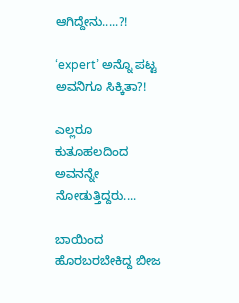ಆಗಿದ್ದೇನು.....?!

‘expert’ ಅನ್ನೊ ಪಟ್ಟ ಅವನಿಗೂ ಸಿಕ್ಕಿತಾ?!

ಎಲ್ಲರೂ ಕುತೂಹಲದಿಂದ ಅವನನ್ನೇ ನೋಡುತ್ತಿದ್ದರು....

ಬಾಯಿಂದ ಹೊರಬರಬೇಕಿದ್ದ ಬೀಜ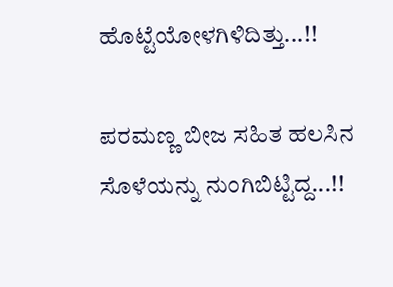ಹೊಟ್ಟೆಯೋಳಗಿಳಿದಿತ್ತು...!!

ಪರಮಣ್ಣ ಬೀಜ ಸಹಿತ ಹಲಸಿನ ಸೊಳೆಯನ್ನು ನುಂಗಿಬಿಟ್ಟಿದ್ದ...!!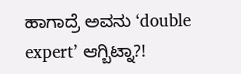ಹಾಗಾದ್ರೆ ಅವನು ‘double expert’ ಆಗ್ಬಿಟ್ನಾ?!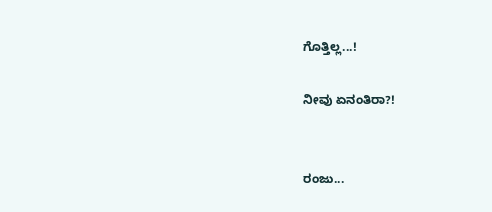ಗೊತ್ತಿಲ್ಲ...!

ನೀವು ಏನಂತಿರಾ?!


ರಂಜು...